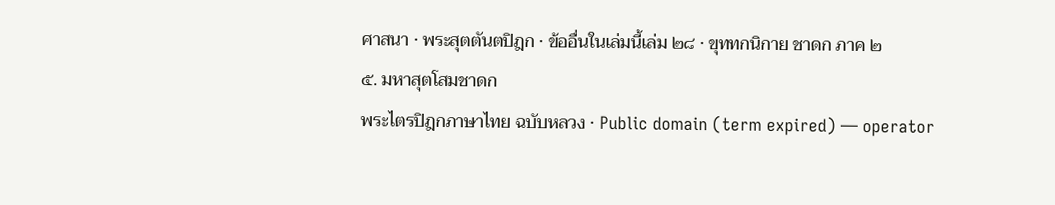ศาสนา · พระสุตตันตปิฎก · ข้ออื่นในเล่มนี้เล่ม ๒๘ · ขุททกนิกาย ชาดก ภาค ๒
๕. มหาสุตโสมชาดก
พระไตรปิฎกภาษาไทย ฉบับหลวง · Public domain (term expired) — operator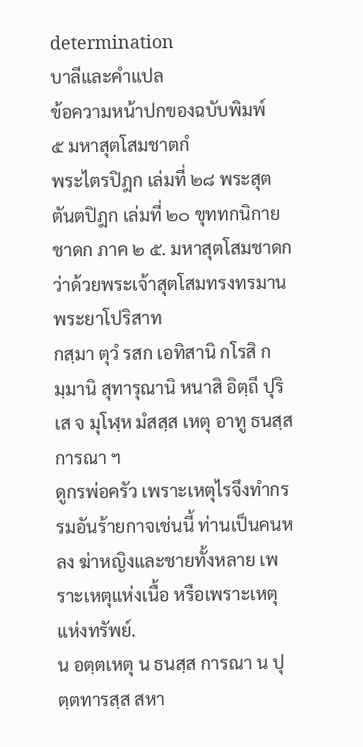determination
บาลีและคำแปล
ข้อความหน้าปกของฉบับพิมพ์
๕ มหาสุตโสมชาตกํ
พระไตรปิฎก เล่มที่ ๒๘ พระสุตตันตปิฎก เล่มที่ ๒๐ ขุททกนิกาย ชาดก ภาค ๒ ๕. มหาสุตโสมชาดก ว่าด้วยพระเจ้าสุตโสมทรงทรมานพระยาโปริสาท
กสฺมา ตุวํ รสก เอทิสานิ กโรสิ กมฺมานิ สุทารุณานิ หนาสิ อิตฺถี ปุริเส จ มุโฬฺห มํสสฺส เหตุ อาทู ธนสฺส การณา ฯ
ดูกรพ่อครัว เพราะเหตุไรจึงทำกรรมอันร้ายกาจเช่นนี้ ท่านเป็นคนหลง ฆ่าหญิงและชายทั้งหลาย เพราะเหตุแห่งเนื้อ หรือเพราะเหตุแห่งทรัพย์.
น อตฺตเหตุ น ธนสฺส การณา น ปุตฺตทารสฺส สหา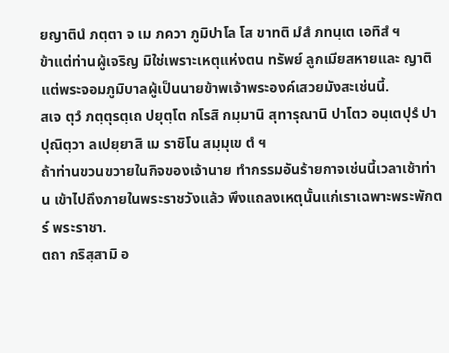ยญาตินํ ภตฺตา จ เม ภควา ภูมิปาโล โส ขาทติ มํสํ ภทนฺเต เอทิสํ ฯ
ข้าแต่ท่านผู้เจริญ มิใช่เพราะเหตุแห่งตน ทรัพย์ ลูกเมียสหายและ ญาติ แต่พระจอมภูมิบาลผู้เป็นนายข้าพเจ้าพระองค์เสวยมังสะเช่นนี้.
สเจ ตุวํ ภตฺตุรตฺเถ ปยุตฺโต กโรสิ กมฺมานิ สุทารุณานิ ปาโตว อนฺเตปุรํ ปาปุณิตฺวา ลเปยฺยาสิ เม ราชิโน สมฺมุเข ตํ ฯ
ถ้าท่านขวนขวายในกิจของเจ้านาย ทำกรรมอันร้ายกาจเช่นนี้เวลาเช้าท่าน เข้าไปถึงภายในพระราชวังแล้ว พึงแถลงเหตุนั้นแก่เราเฉพาะพระพักตร์ พระราชา.
ตถา กริสฺสามิ อ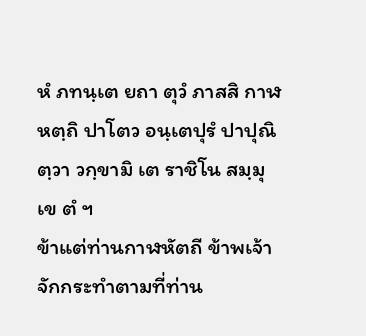หํ ภทนฺเต ยถา ตุวํ ภาสสิ กาฬหตฺถิ ปาโตว อนฺเตปุรํ ปาปุณิตฺวา วกฺขามิ เต ราชิโน สมฺมุเข ตํ ฯ
ข้าแต่ท่านกาฬหัตถี ข้าพเจ้าจักกระทำตามที่ท่าน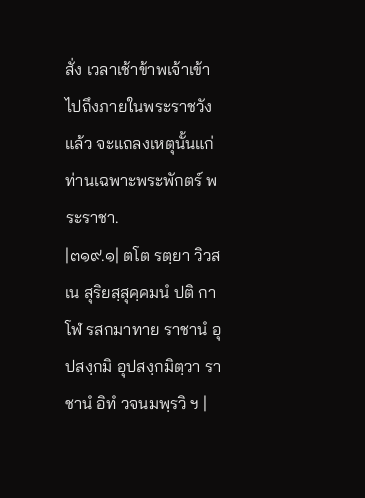สั่ง เวลาเช้าข้าพเจ้าเข้า ไปถึงภายในพระราชวังแล้ว จะแถลงเหตุนั้นแก่ท่านเฉพาะพระพักตร์ พระราชา.
|๓๑๙.๑| ตโต รตฺยา วิวสเน สุริยสฺสุคฺคมนํ ปติ กาโฬ รสกมาทาย ราชานํ อุปสงฺกมิ อุปสงฺกมิตฺวา ราชานํ อิทํ วจนมพฺรวิ ฯ |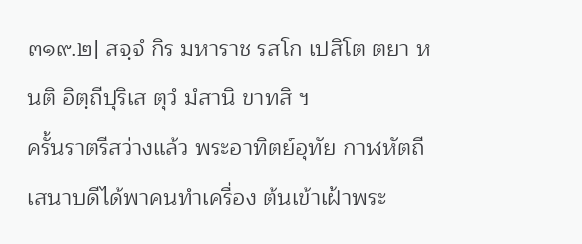๓๑๙.๒| สจฺจํ กิร มหาราช รสโก เปสิโต ตยา หนติ อิตฺถีปุริเส ตุวํ มํสานิ ขาทสิ ฯ
ครั้นราตรีสว่างแล้ว พระอาทิตย์อุทัย กาฬหัตถีเสนาบดีได้พาคนทำเครื่อง ต้นเข้าเฝ้าพระ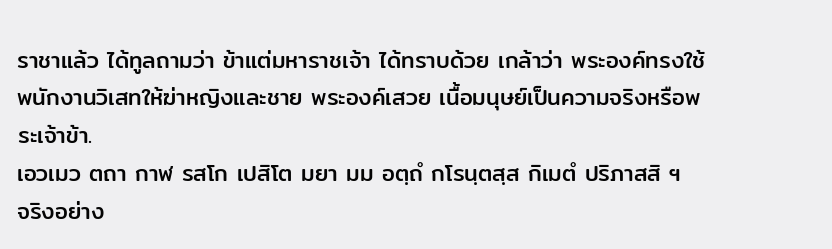ราชาแล้ว ได้ทูลถามว่า ข้าแต่มหาราชเจ้า ได้ทราบด้วย เกล้าว่า พระองค์ทรงใช้พนักงานวิเสทให้ฆ่าหญิงและชาย พระองค์เสวย เนื้อมนุษย์เป็นความจริงหรือพระเจ้าข้า.
เอวเมว ตถา กาฬ รสโก เปสิโต มยา มม อตฺถํ กโรนฺตสฺส กิเมตํ ปริภาสสิ ฯ
จริงอย่าง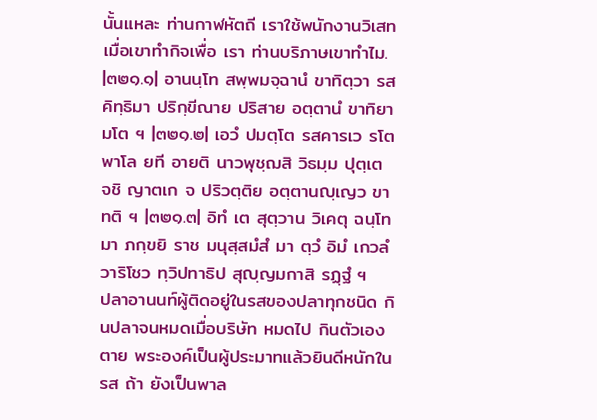นั้นแหละ ท่านกาฬหัตถี เราใช้พนักงานวิเสท เมื่อเขาทำกิจเพื่อ เรา ท่านบริภาษเขาทำไม.
|๓๒๑.๑| อานนฺโท สพฺพมจฺฉานํ ขาทิตฺวา รสคิทฺธิมา ปริกฺขีณาย ปริสาย อตฺตานํ ขาทิยา มโต ฯ |๓๒๑.๒| เอวํ ปมตฺโต รสคารเว รโต พาโล ยที อายติ นาวพุชฺฌสิ วิธมฺม ปุตฺเต จชิ ญาตเก จ ปริวตฺติย อตฺตานญฺเญว ขาทติ ฯ |๓๒๑.๓| อิทํ เต สุตฺวาน วิเคตุ ฉนฺโท มา ภกฺขยิ ราช มนุสฺสมํสํ มา ตฺวํ อิมํ เกวลํ วาริโชว ทฺวิปทาธิป สุญฺญมกาสิ รฏฺฐํ ฯ
ปลาอานนท์ผู้ติดอยู่ในรสของปลาทุกชนิด กินปลาจนหมดเมื่อบริษัท หมดไป กินตัวเองตาย พระองค์เป็นผู้ประมาทแล้วยินดีหนักในรส ถ้า ยังเป็นพาล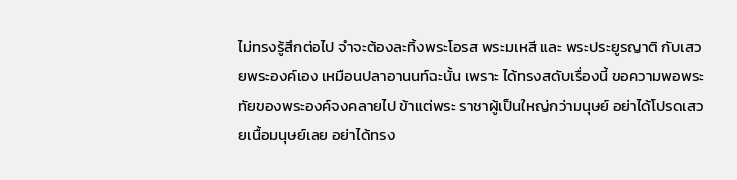ไม่ทรงรู้สึกต่อไป จำจะต้องละทิ้งพระโอรส พระมเหสี และ พระประยูรญาติ กับเสวยพระองค์เอง เหมือนปลาอานนท์ฉะนั้น เพราะ ได้ทรงสดับเรื่องนี้ ขอความพอพระทัยของพระองค์จงคลายไป ข้าแต่พระ ราชาผู้เป็นใหญ่กว่ามนุษย์ อย่าได้โปรดเสวยเนื้อมนุษย์เลย อย่าได้ทรง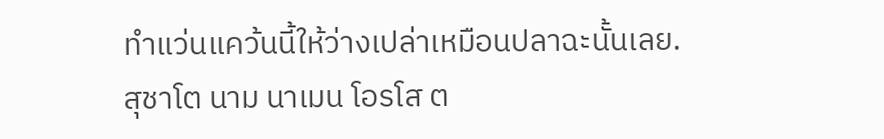ทำแว่นแคว้นนี้ให้ว่างเปล่าเหมือนปลาฉะนั้นเลย.
สุชาโต นาม นาเมน โอรโส ต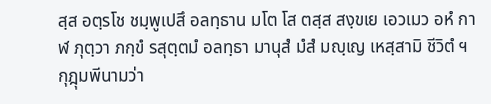สฺส อตฺรโช ชมฺพูเปสึ อลทฺธาน มโต โส ตสฺส สงฺขเย เอวเมว อหํ กาฬ ภุตฺวา ภกฺขํ รสุตฺตมํ อลทฺธา มานุสํ มํสํ มญฺเญ เหสฺสามิ ชีวิตํ ฯ
กุฎุมพีนามว่า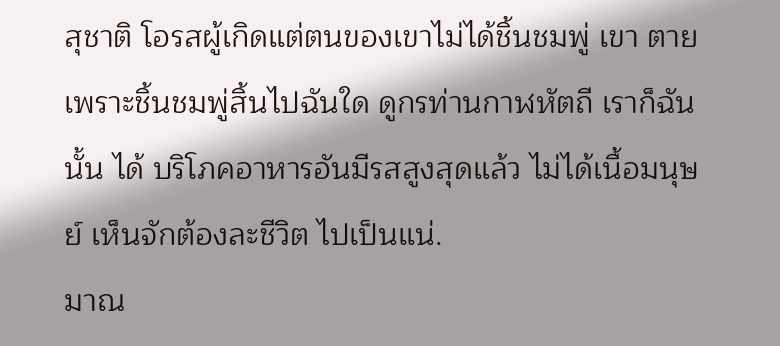สุชาติ โอรสผู้เกิดแต่ตนของเขาไม่ได้ชิ้นชมพู่ เขา ตายเพราะชิ้นชมพู่สิ้นไปฉันใด ดูกรท่านกาฬหัตถี เราก็ฉันนั้น ได้ บริโภคอาหารอันมีรสสูงสุดแล้ว ไม่ได้เนื้อมนุษย์ เห็นจักต้องละชีวิต ไปเป็นแน่.
มาณ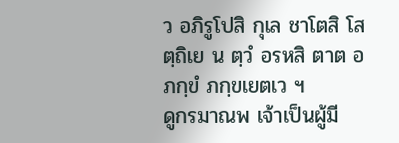ว อภิรูโปสิ กุเล ชาโตสิ โสตฺถิเย น ตฺวํ อรหสิ ตาต อภกฺขํ ภกฺขเยตเว ฯ
ดูกรมาณพ เจ้าเป็นผู้มี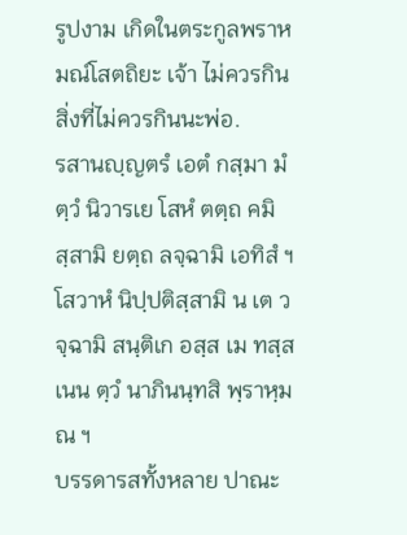รูปงาม เกิดในตระกูลพราหมณ์โสตถิยะ เจ้า ไม่ควรกินสิ่งที่ไม่ควรกินนะพ่อ.
รสานญฺญตรํ เอตํ กสฺมา มํ ตฺวํ นิวารเย โสหํ ตตฺถ คมิสฺสามิ ยตฺถ ลจฺฉามิ เอทิสํ ฯ โสวาหํ นิปฺปติสฺสามิ น เต วจฺฉามิ สนฺติเก อสฺส เม ทสฺสเนน ตฺวํ นาภินนฺทสิ พฺราหฺมณ ฯ
บรรดารสทั้งหลาย ปาณะ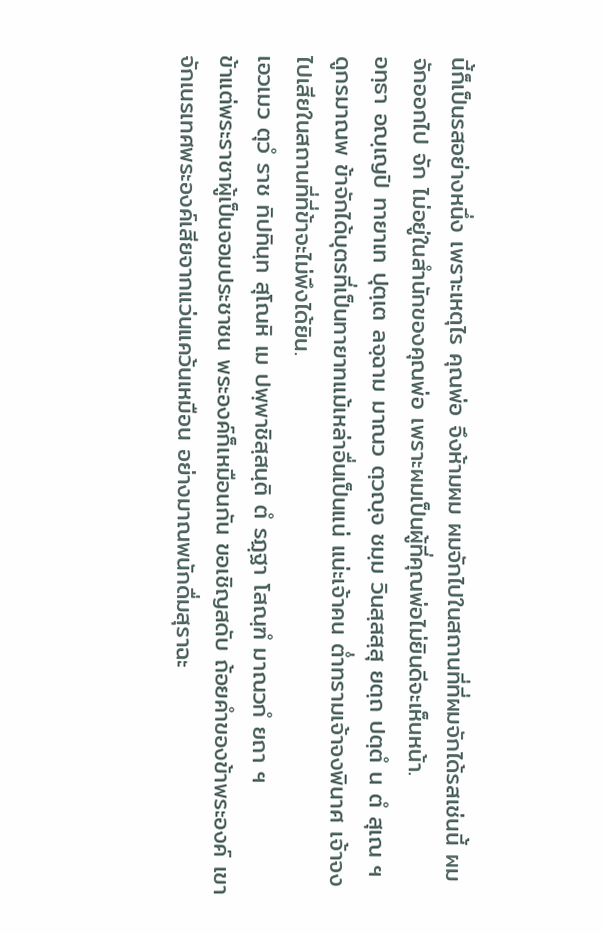นี้ก็เป็นรสอย่างหนึ่ง เพราะเหตุไร คุณพ่อ จึงห้ามผม ผมจักไปในสถานที่ที่ผมจักได้รสเช่นนี้ ผมจักออกไป จัก ไม่อยู่ในสำนักของคุณพ่อ เพราะผมเป็นผู้ที่คุณพ่อไม่ยินดีจะเห็นหน้า.
อทฺธา อญฺเญปิ ทายาเท ปุตฺเต ลจฺฉาม มาณว ตฺวญฺจ ชมฺม วินสฺสสฺสุ ยตฺถ ปตฺตํ น ตํ สุเณ ฯ
ดูกรมาณพ ข้าจักได้บุตรที่เป็นทายาทแม้เหล่าอื่นเป็นแน่ แน่ะเจ้าคน ต่ำทรามเจ้าจงพินาศ เจ้าจงไปเสียในสถานที่ที่ข้าจะไม่พึงได้ยิน.
เอวเมว ตุวํ ราช ทิปทินฺท สุโณหิ เม ปพฺพาชิสฺสนฺติ ตํ รฏฺฐา โสณฺฑํ มาณวกํ ยถา ฯ
ข้าแต่พระราชาผู้เป็นจอมประชาชน พระองค์ก็เหมือนกัน ขอเชิญสดับ ถ้อยคำของข้าพระองค์ เขาจักเนรเทศพระองค์เสียจากแว่นแคว้นเหมือน อย่างมาณพนักดื่มสุราฉะ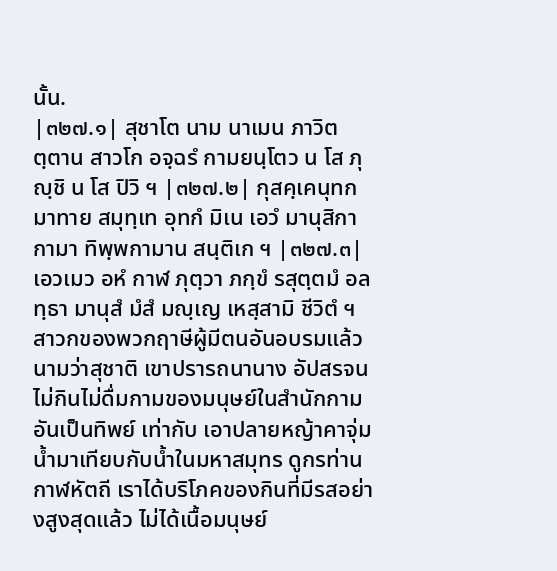นั้น.
|๓๒๗.๑| สุชาโต นาม นาเมน ภาวิตตฺตาน สาวโก อจฺฉรํ กามยนฺโตว น โส ภุญฺชิ น โส ปิวิ ฯ |๓๒๗.๒| กุสคฺเคนุทกมาทาย สมุทฺเท อุทกํ มิเน เอวํ มานุสิกา กามา ทิพฺพกามาน สนฺติเก ฯ |๓๒๗.๓| เอวเมว อหํ กาฬ ภุตฺวา ภกฺขํ รสุตฺตมํ อลทฺธา มานุสํ มํสํ มญฺเญ เหสฺสามิ ชีวิตํ ฯ
สาวกของพวกฤาษีผู้มีตนอันอบรมแล้ว นามว่าสุชาติ เขาปรารถนานาง อัปสรจนไม่กินไม่ดื่มกามของมนุษย์ในสำนักกามอันเป็นทิพย์ เท่ากับ เอาปลายหญ้าคาจุ่มน้ำมาเทียบกับน้ำในมหาสมุทร ดูกรท่านกาฬหัตถี เราได้บริโภคของกินที่มีรสอย่างสูงสุดแล้ว ไม่ได้เนื้อมนุษย์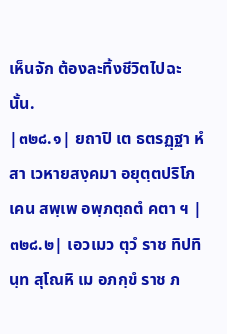เห็นจัก ต้องละทิ้งชีวิตไปฉะนั้น.
|๓๒๘.๑| ยถาปิ เต ธตรฏฺฐา หํสา เวหายสงฺคมา อยุตฺตปริโภเคน สพฺเพ อพฺภตฺถตํ คตา ฯ |๓๒๘.๒| เอวเมว ตุวํ ราช ทิปทินฺท สุโณหิ เม อภกฺขํ ราช ภ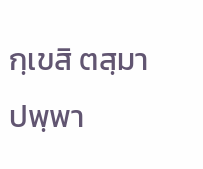กฺเขสิ ตสฺมา ปพฺพา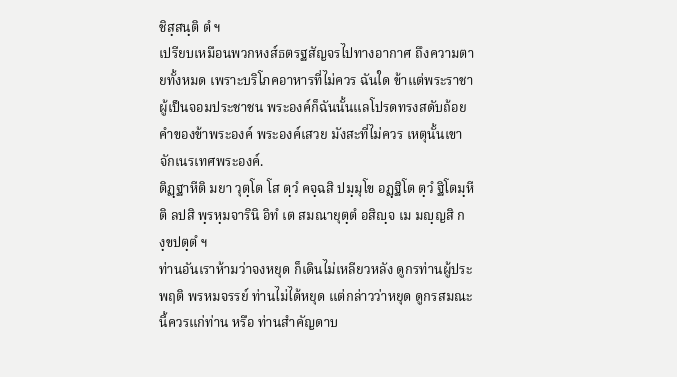ชิสฺสนฺติ ตํ ฯ
เปรียบเหมือนพวกหงส์ธตรฐสัญจรไปทางอากาศ ถึงความตายทั้งหมด เพราะบริโภคอาหารที่ไม่ควร ฉันใด ข้าแต่พระราชาผู้เป็นจอมประชาชน พระองค์ก็ฉันนั้นแลโปรดทรงสดับถ้อยคำของข้าพระองค์ พระองค์เสวย มังสะที่ไม่ควร เหตุนั้นเขาจักเนรเทศพระองค์.
ติฏฺฐาหีติ มยา วุตฺโต โส ตฺวํ คจฺฉสิ ปมฺมุโข อฏฺฐิโต ตฺวํ ฐิโตมฺหีติ ลปสิ พฺรหฺมจารินิ อิทํ เต สมณายุตฺตํ อสิญฺจ เม มญฺญสิ กงฺขปตฺตํ ฯ
ท่านอันเราห้ามว่าจงหยุด ก็เดินไม่เหลียวหลัง ดูกรท่านผู้ประพฤติ พรหมจรรย์ ท่านไม่ได้หยุด แต่กล่าวว่าหยุด ดูกรสมณะ นี้ควรแก่ท่าน หรือ ท่านสำคัญดาบ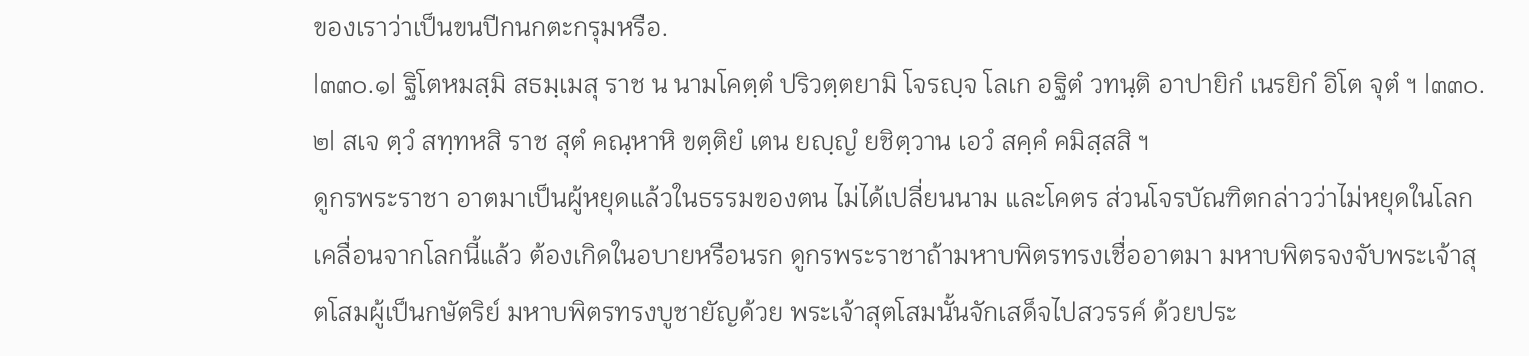ของเราว่าเป็นขนปีกนกตะกรุมหรือ.
|๓๓๐.๑| ฐิโตหมสฺมิ สธมฺเมสุ ราช น นามโคตฺตํ ปริวตฺตยามิ โจรญฺจ โลเก อฐิตํ วทนฺติ อาปายิกํ เนรยิกํ อิโต จุตํ ฯ |๓๓๐.๒| สเจ ตฺวํ สทฺทหสิ ราช สุตํ คณฺหาหิ ขตฺติยํ เตน ยญฺญํ ยชิตฺวาน เอวํ สคฺคํ คมิสฺสสิ ฯ
ดูกรพระราชา อาตมาเป็นผู้หยุดแล้วในธรรมของตน ไม่ได้เปลี่ยนนาม และโคตร ส่วนโจรบัณฑิตกล่าวว่าไม่หยุดในโลกเคลื่อนจากโลกนี้แล้ว ต้องเกิดในอบายหรือนรก ดูกรพระราชาถ้ามหาบพิตรทรงเชื่ออาตมา มหาบพิตรจงจับพระเจ้าสุตโสมผู้เป็นกษัตริย์ มหาบพิตรทรงบูชายัญด้วย พระเจ้าสุตโสมนั้นจักเสด็จไปสวรรค์ ด้วยประ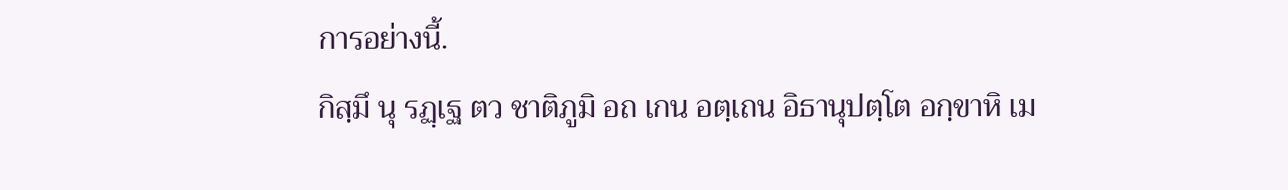การอย่างนี้.
กิสฺมึ นุ รฏฺเฐ ตว ชาติภูมิ อถ เกน อตฺเถน อิธานุปตฺโต อกฺขาหิ เม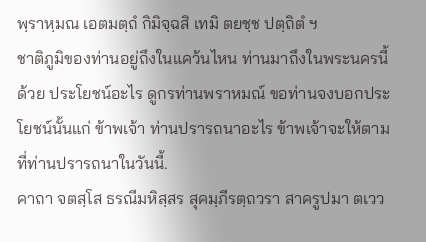พฺราหฺมณ เอตมตฺถํ กิมิจฺฉสิ เทมิ ตยชฺช ปตฺถิตํ ฯ
ชาติภูมิของท่านอยู่ถึงในแคว้นไหน ท่านมาถึงในพระนครนี้ด้วย ประโยชน์อะไร ดูกรท่านพราหมณ์ ขอท่านจงบอกประโยชน์นั้นแก่ ข้าพเจ้า ท่านปรารถนาอะไร ข้าพเจ้าจะให้ตามที่ท่านปรารถนาในวันนี้.
คาถา จตสฺโส ธรณีมหิสฺสร สุคมฺภีรตฺถวรา สาครูปมา ตเวว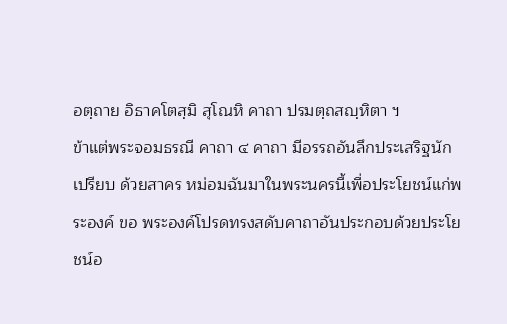อตฺถาย อิธาคโตสฺมิ สุโณหิ คาถา ปรมตฺถสญฺหิตา ฯ
ข้าแต่พระจอมธรณี คาถา ๔ คาถา มีอรรถอันลึกประเสริฐนัก เปรียบ ด้วยสาคร หม่อมฉันมาในพระนครนี้เพื่อประโยชน์แก่พระองค์ ขอ พระองค์โปรดทรงสดับคาถาอันประกอบด้วยประโยชน์อ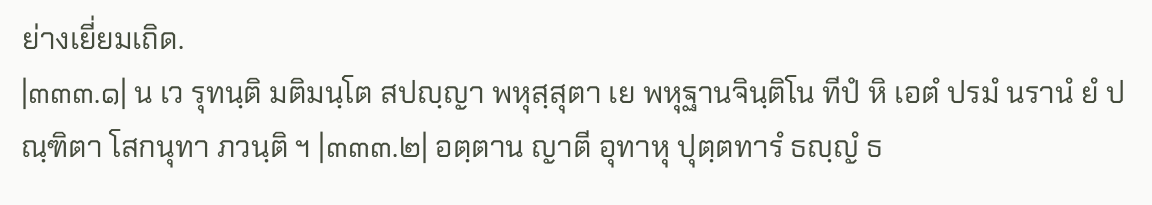ย่างเยี่ยมเถิด.
|๓๓๓.๑| น เว รุทนฺติ มติมนฺโต สปญฺญา พหุสฺสุตา เย พหุฐานจินฺติโน ทีปํ หิ เอตํ ปรมํ นรานํ ยํ ปณฺฑิตา โสกนุทา ภวนฺติ ฯ |๓๓๓.๒| อตฺตาน ญาตี อุทาหุ ปุตฺตทารํ ธญฺญํ ธ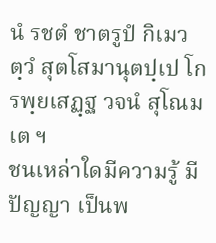นํ รชตํ ชาตรูปํ กิเมว ตฺวํ สุตโสมานุตปฺเป โกรพฺยเสฏฺฐ วจนํ สุโณม เต ฯ
ชนเหล่าใดมีความรู้ มีปัญญา เป็นพ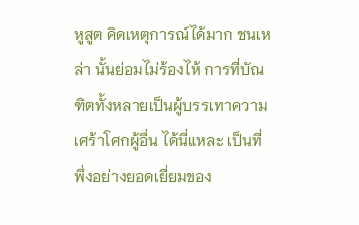หูสูต คิดเหตุการณ์ได้มาก ชนเหล่า นั้นย่อมไม่ร้องไห้ การที่บัณฑิตทั้งหลายเป็นผู้บรรเทาความเศร้าโศกผู้อื่น ได้นี่แหละ เป็นที่พึ่งอย่างยอดเยี่ยมของ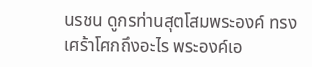นรชน ดูกรท่านสุตโสมพระองค์ ทรงเศร้าโศกถึงอะไร พระองค์เอ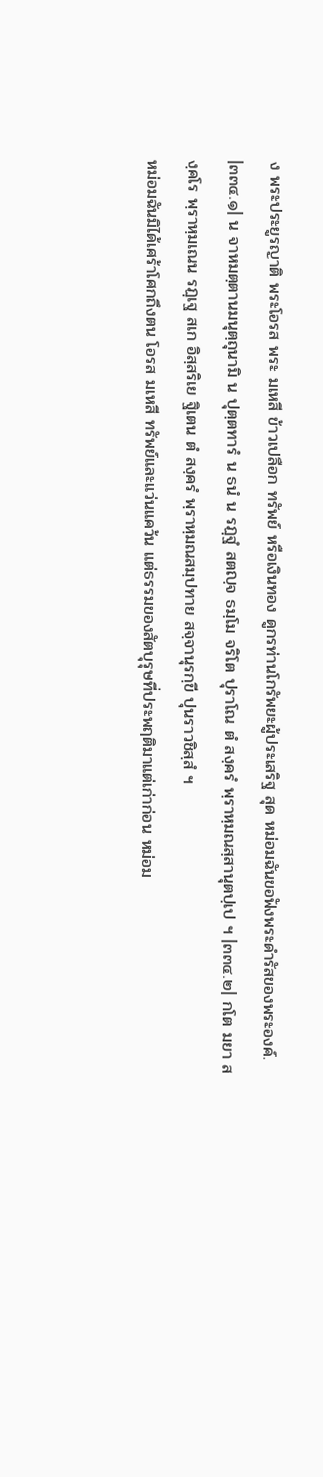ง พระประยูรญาติ พระโอรส พระ มเหสี ข้าวเปลือก ทรัพย์ หรือเงินทอง ดูกรท่านโกรัพยะผู้ประเสริฐ สุด หม่อมฉันขอฟังพระดำรัสของพระองค์.
|๓๓๔.๑| น จาหมตฺตานมนุตฺถุนามิ น ปุตฺตทารํ น ธนํ น รฏฺฐํ สตญฺจ ธมฺโม จริโต ปุราโณ ตํ สงฺครํ พฺราหฺมณสฺสานุตปฺเป ฯ |๓๓๔.๒| กโต มยา สงฺคโร พฺราหฺมเณน รฏฺเฐ สเก อิสฺสริเย ฐิเตน ตํ สงฺครํ พฺราหฺมณสมฺปทาย สจฺจานุรกฺขี ปุนราวชิสฺสํ ฯ
หม่อมฉันมิได้เศร้าโศกถึงตน โอรส มเหสี ทรัพย์และแว่นแคว้น แต่ธรรมของสัตบุรุษที่ประพฤติมาแต่เก่าก่อน หม่อม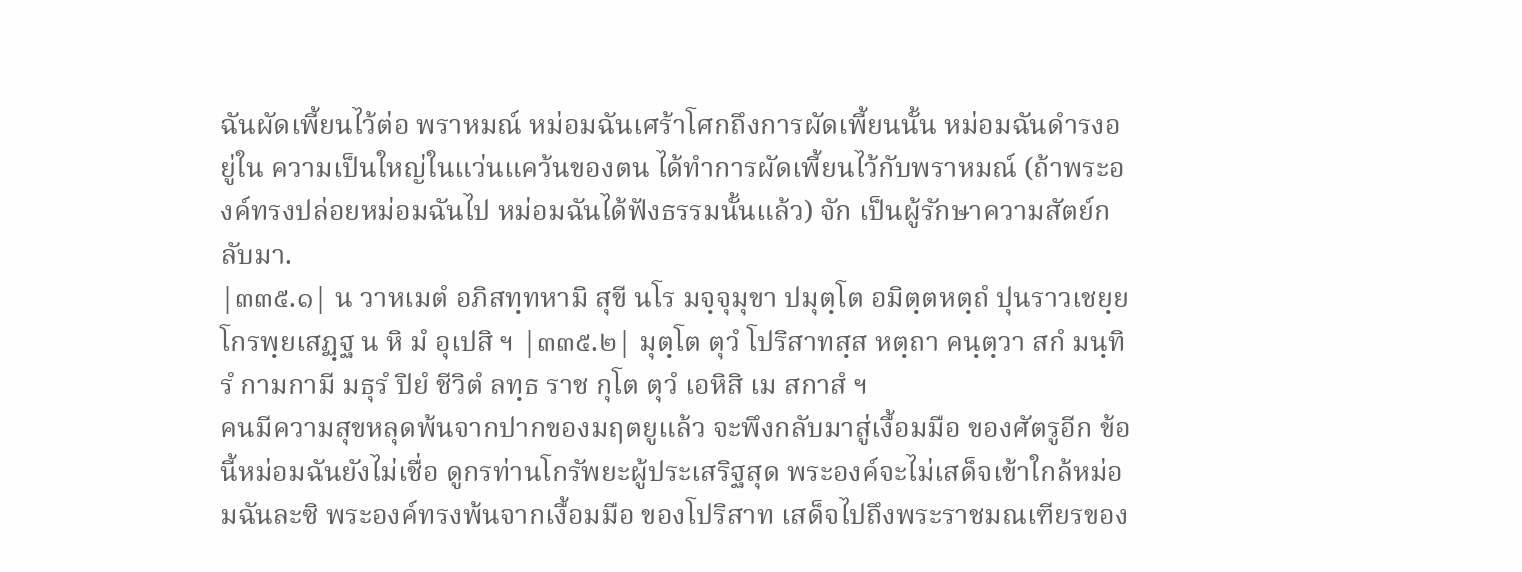ฉันผัดเพี้ยนไว้ต่อ พราหมณ์ หม่อมฉันเศร้าโศกถึงการผัดเพี้ยนนั้น หม่อมฉันดำรงอยู่ใน ความเป็นใหญ่ในแว่นแคว้นของตน ได้ทำการผัดเพี้ยนไว้กับพราหมณ์ (ถ้าพระองค์ทรงปล่อยหม่อมฉันไป หม่อมฉันได้ฟังธรรมนั้นแล้ว) จัก เป็นผู้รักษาความสัตย์กลับมา.
|๓๓๕.๑| น วาหเมตํ อภิสทฺทหามิ สุขี นโร มจฺจุมุขา ปมุตฺโต อมิตฺตหตฺถํ ปุนราวเชยฺย โกรพฺยเสฏฺฐ น หิ มํ อุเปสิ ฯ |๓๓๕.๒| มุตฺโต ตุวํ โปริสาทสฺส หตฺถา คนฺตฺวา สกํ มนฺทิรํ กามกามี มธุรํ ปิยํ ชีวิตํ ลทฺธ ราช กุโต ตุวํ เอหิสิ เม สกาสํ ฯ
คนมีความสุขหลุดพ้นจากปากของมฤตยูแล้ว จะพึงกลับมาสู่เงื้อมมือ ของศัตรูอีก ข้อนี้หม่อมฉันยังไม่เชื่อ ดูกรท่านโกรัพยะผู้ประเสริฐสุด พระองค์จะไม่เสด็จเข้าใกล้หม่อมฉันละซิ พระองค์ทรงพ้นจากเงื้อมมือ ของโปริสาท เสด็จไปถึงพระราชมณเฑียรของ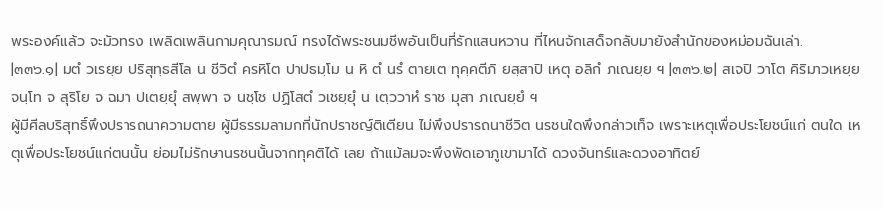พระองค์แล้ว จะมัวทรง เพลิดเพลินกามคุณารมณ์ ทรงได้พระชนมชีพอันเป็นที่รักแสนหวาน ที่ไหนจักเสด็จกลับมายังสำนักของหม่อมฉันเล่า.
|๓๓๖.๑| มตํ วเรยฺย ปริสุทฺธสีโล น ชีวิตํ ครหิโต ปาปธมฺโม น หิ ตํ นรํ ตายเต ทุคฺคตีภิ ยสฺสาปิ เหตุ อลิกํ ภเณยฺย ฯ |๓๓๖.๒| สเจปิ วาโต คิริมาวเหยฺย จนฺโท จ สุริโย จ ฉมา ปเตยฺยุํ สพฺพา จ นชฺโช ปฏิโสตํ วเชยฺยุํ น เตฺววาหํ ราช มุสา ภเณยฺยํ ฯ
ผู้มีศีลบริสุทธิ์พึงปรารถนาความตาย ผู้มีธรรมลามกที่นักปราชญ์ติเตียน ไม่พึงปรารถนาชีวิต นรชนใดพึงกล่าวเท็จ เพราะเหตุเพื่อประโยชน์แก่ ตนใด เหตุเพื่อประโยชน์แก่ตนนั้น ย่อมไม่รักษานรชนนั้นจากทุคติได้ เลย ถ้าแม้ลมจะพึงพัดเอาภูเขามาได้ ดวงจันทร์และดวงอาทิตย์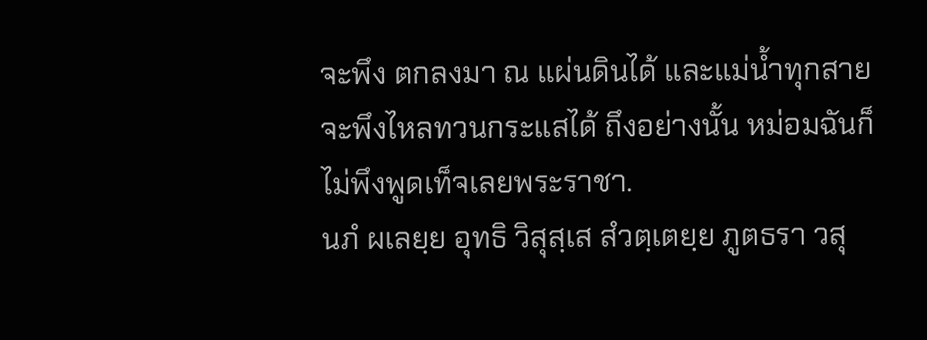จะพึง ตกลงมา ณ แผ่นดินได้ และแม่น้ำทุกสายจะพึงไหลทวนกระแสได้ ถึงอย่างนั้น หม่อมฉันก็ไม่พึงพูดเท็จเลยพระราชา.
นภํ ผเลยฺย อุทธิ วิสุสฺเส สํวตฺเตยฺย ภูตธรา วสุ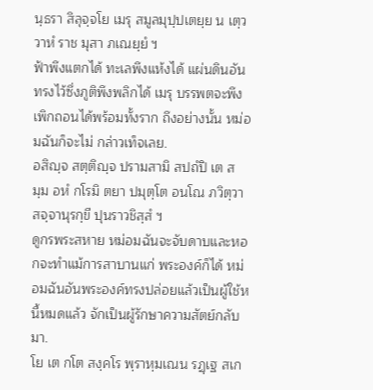นฺธรา สิลุจฺจโย เมรุ สมูลมุปฺปเตยฺย น เตฺววาหํ ราช มุสา ภเณยฺยํ ฯ
ฟ้าพึงแตกได้ ทะเลพึงแห้งได้ แผ่นดินอันทรงไว้ซึ่งภูติพึงพลิกได้ เมรุ บรรพตจะพึงเพิกถอนได้พร้อมทั้งราก ถึงอย่างนั้น หม่อมฉันก็จะไม่ กล่าวเท็จเลย.
อสิญฺจ สตฺติญฺจ ปรามสามิ สปถํปิ เต สมฺม อหํ กโรมิ ตยา ปมุตฺโต อนโณ ภวิตฺวา สจฺจานุรกฺขี ปุนราวชิสฺสํ ฯ
ดูกรพระสหาย หม่อมฉันจะจับดาบและหอกจะทำแม้การสาบานแก่ พระองค์ก็ได้ หม่อมฉันอันพระองค์ทรงปล่อยแล้วเป็นผู้ใช้หนี้หมดแล้ว จักเป็นผู้รักษาความสัตย์กลับมา.
โย เต กโต สงฺคโร พฺราหฺมเณน รฏฺเฐ สเก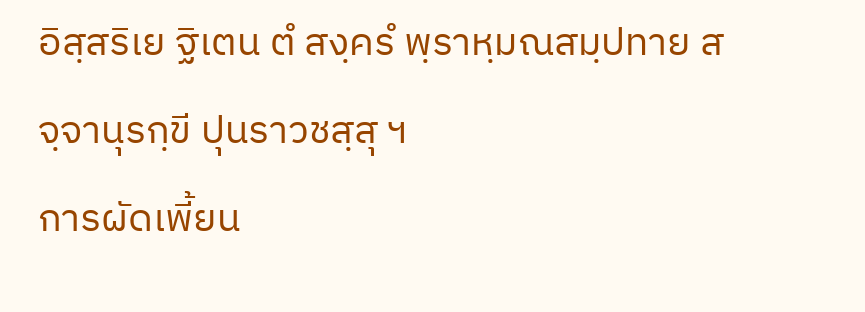อิสฺสริเย ฐิเตน ตํ สงฺครํ พฺราหฺมณสมฺปทาย สจฺจานุรกฺขี ปุนราวชสฺสุ ฯ
การผัดเพี้ยน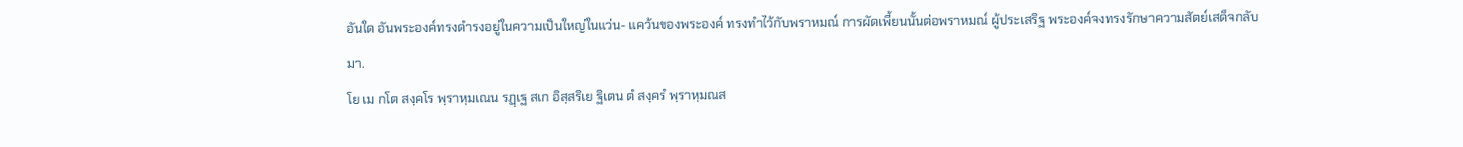อันใด อันพระองค์ทรงดำรงอยู่ในความเป็นใหญ่ในแว่น- แคว้นของพระองค์ ทรงทำไว้กับพราหมณ์ การผัดเพี้ยนนั้นต่อพราหมณ์ ผู้ประเสริฐ พระองค์จงทรงรักษาความสัตย์เสด็จกลับมา.
โย เม กโต สงฺคโร พฺราหฺมเณน รฏฺเฐ สเก อิสฺสริเย ฐิเตน ตํ สงฺครํ พฺราหฺมณส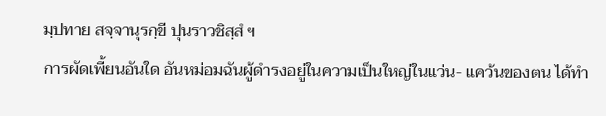มฺปทาย สจฺจานุรกฺขี ปุนราวชิสฺสํ ฯ
การผัดเพี้ยนอันใด อันหม่อมฉันผู้ดำรงอยู่ในความเป็นใหญ่ในแว่น- แคว้นของตน ได้ทำ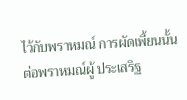ไว้กับพราหมณ์ การผัดเพี้ยนนั้นต่อพราหมณ์ผู้ ประเสริฐ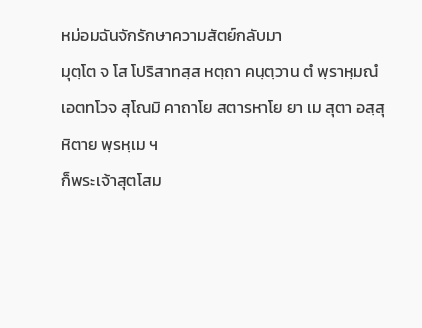หม่อมฉันจักรักษาความสัตย์กลับมา
มุตฺโต จ โส โปริสาทสฺส หตฺถา คนฺตฺวาน ตํ พฺราหฺมณํ เอตทโวจ สุโณมิ คาถาโย สตารหาโย ยา เม สุตา อสฺสุ หิตาย พฺรหฺเม ฯ
ก็พระเจ้าสุตโสม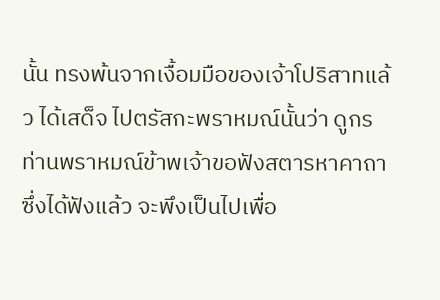นั้น ทรงพ้นจากเงื้อมมือของเจ้าโปริสาทแล้ว ได้เสด็จ ไปตรัสกะพราหมณ์นั้นว่า ดูกรท่านพราหมณ์ข้าพเจ้าขอฟังสตารหาคาถา ซึ่งได้ฟังแล้ว จะพึงเป็นไปเพื่อ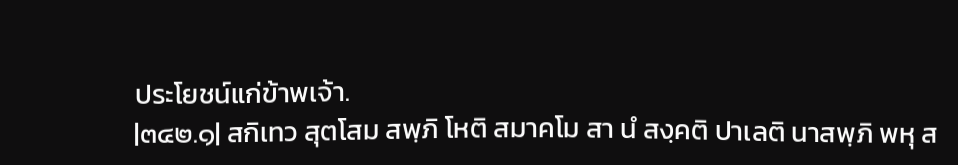ประโยชน์แก่ข้าพเจ้า.
|๓๔๒.๑| สกิเทว สุตโสม สพฺภิ โหติ สมาคโม สา นํ สงฺคติ ปาเลติ นาสพฺภิ พหุ ส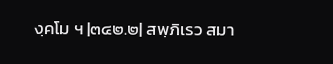งฺคโม ฯ |๓๔๒.๒| สพฺภิเรว สมา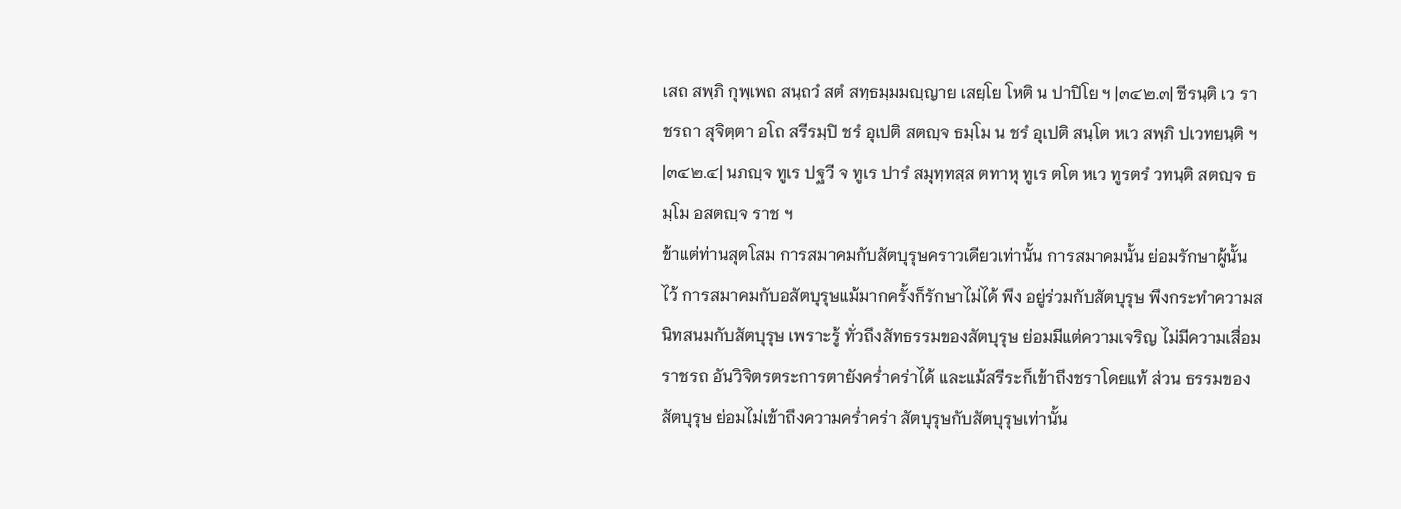เสถ สพฺภิ กุพฺเพถ สนฺถวํ สตํ สทฺธมฺมมญฺญาย เสยฺโย โหติ น ปาปิโย ฯ |๓๔๒.๓| ชีรนฺติ เว ราชรถา สุจิตฺตา อโถ สรีรมฺปิ ชรํ อุเปติ สตญฺจ ธมฺโม น ชรํ อุเปติ สนฺโต หเว สพฺภิ ปเวทยนฺติ ฯ |๓๔๒.๔| นภญฺจ ทูเร ปฐวี จ ทูเร ปารํ สมุทฺทสฺส ตทาหุ ทูเร ตโต หเว ทูรตรํ วทนฺติ สตญฺจ ธมฺโม อสตญฺจ ราช ฯ
ข้าแต่ท่านสุตโสม การสมาคมกับสัตบุรุษคราวเดียวเท่านั้น การสมาคมนั้น ย่อมรักษาผู้นั้นไว้ การสมาคมกับอสัตบุรุษแม้มากครั้งก็รักษาไม่ได้ พึง อยู่ร่วมกับสัตบุรุษ พึงกระทำความสนิทสนมกับสัตบุรุษ เพราะรู้ ทั่วถึงสัทธรรมของสัตบุรุษ ย่อมมีแต่ความเจริญ ไม่มีความเสื่อม ราชรถ อันวิจิตรตระการตายังคร่ำคร่าได้ และแม้สรีระก็เข้าถึงชราโดยแท้ ส่วน ธรรมของสัตบุรุษ ย่อมไม่เข้าถึงความคร่ำคร่า สัตบุรุษกับสัตบุรุษเท่านั้น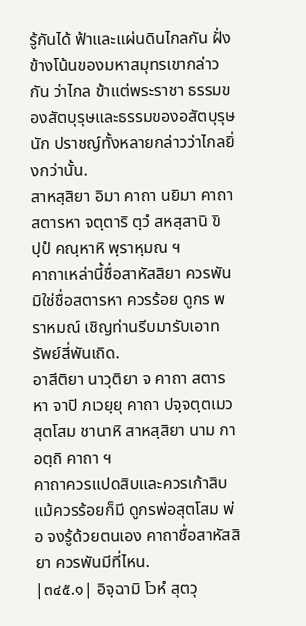รู้กันได้ ฟ้าและแผ่นดินไกลกัน ฝั่งข้างโน้นของมหาสมุทรเขากล่าวกัน ว่าไกล ข้าแต่พระราชา ธรรมของสัตบุรุษและธรรมของอสัตบุรุษ นัก ปราชญ์ทั้งหลายกล่าวว่าไกลยิ่งกว่านั้น.
สาหสฺสิยา อิมา คาถา นยิมา คาถา สตารหา จตฺตาริ ตฺวํ สหสฺสานิ ขิปฺปํ คณฺหาหิ พฺราหฺมณ ฯ
คาถาเหล่านี้ชื่อสาหัสสิยา ควรพัน มิใช่ชื่อสตารหา ควรร้อย ดูกร พราหมณ์ เชิญท่านรีบมารับเอาทรัพย์สี่พันเถิด.
อาสีติยา นาวุติยา จ คาถา สตารหา จาปิ ภเวยฺยุ คาถา ปจฺจตฺตเมว สุตโสม ชานาหิ สาหสฺสิยา นาม กา อตฺถิ คาถา ฯ
คาถาควรแปดสิบและควรเก้าสิบ แม้ควรร้อยก็มี ดูกรพ่อสุตโสม พ่อ จงรู้ด้วยตนเอง คาถาชื่อสาหัสสิยา ควรพันมีที่ไหน.
|๓๔๕.๑| อิจฺฉามิ โวหํ สุตวุ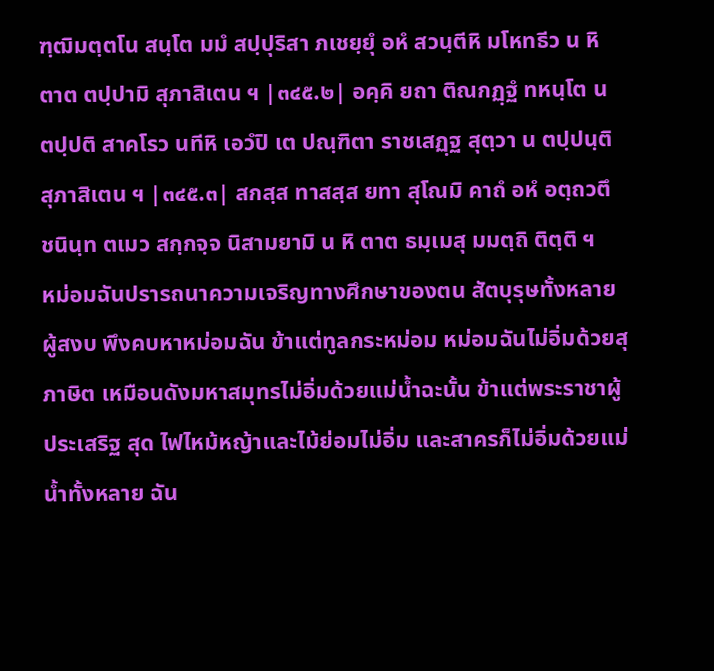ฑฺฒิมตฺตโน สนฺโต มมํ สปฺปุริสา ภเชยฺยุํ อหํ สวนฺตีหิ มโหทธีว น หิ ตาต ตปฺปามิ สุภาสิเตน ฯ |๓๔๕.๒| อคฺคิ ยถา ติณกฏฺฐํ ทหนฺโต น ตปฺปติ สาคโรว นทีหิ เอวํปิ เต ปณฺฑิตา ราชเสฏฺฐ สุตฺวา น ตปฺปนฺติ สุภาสิเตน ฯ |๓๔๕.๓| สกสฺส ทาสสฺส ยทา สุโณมิ คาถํ อหํ อตฺถวตึ ชนินฺท ตเมว สกฺกจฺจ นิสามยามิ น หิ ตาต ธมฺเมสุ มมตฺถิ ติตฺติ ฯ
หม่อมฉันปรารถนาความเจริญทางศึกษาของตน สัตบุรุษทั้งหลายผู้สงบ พึงคบหาหม่อมฉัน ข้าแต่ทูลกระหม่อม หม่อมฉันไม่อิ่มด้วยสุภาษิต เหมือนดังมหาสมุทรไม่อิ่มด้วยแม่น้ำฉะนั้น ข้าแต่พระราชาผู้ประเสริฐ สุด ไฟไหม้หญ้าและไม้ย่อมไม่อิ่ม และสาครก็ไม่อิ่มด้วยแม่น้ำทั้งหลาย ฉัน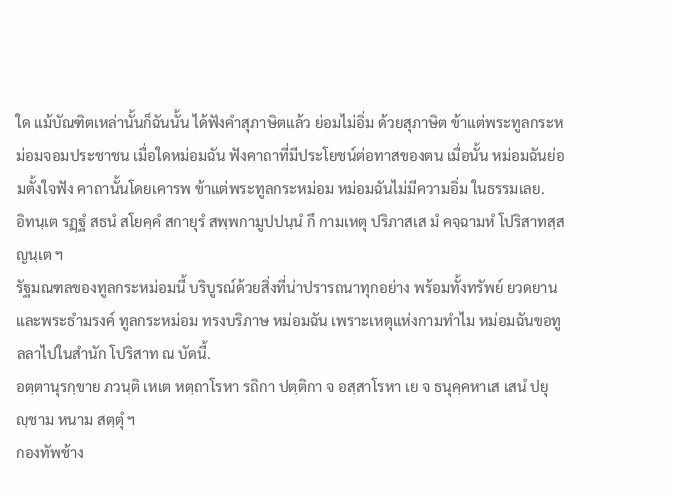ใด แม้บัณฑิตเหล่านั้นก็ฉันนั้น ได้ฟังคำสุภาษิตแล้ว ย่อมไม่อิ่ม ด้วยสุภาษิต ข้าแต่พระทูลกระหม่อมจอมประชาชน เมื่อใดหม่อมฉัน ฟังคาถาที่มีประโยชน์ต่อทาสของตน เมื่อนั้น หม่อมฉันย่อมตั้งใจฟัง คาถานั้นโดยเคารพ ข้าแต่พระทูลกระหม่อม หม่อมฉันไม่มีความอิ่ม ในธรรมเลย.
อิทนฺเต รฏฺฐํ สธนํ สโยคฺคํ สกายุรํ สพฺพกามูปปนฺนํ กึ กามเหตุ ปริภาสเส มํ คจฺฉามหํ โปริสาทสฺส ญนฺเต ฯ
รัฐมณฑลของทูลกระหม่อมนี้ บริบูรณ์ด้วยสิ่งที่น่าปรารถนาทุกอย่าง พร้อมทั้งทรัพย์ ยวดยาน และพระธำมรงค์ ทูลกระหม่อม ทรงบริภาษ หม่อมฉัน เพราะเหตุแห่งกามทำไม หม่อมฉันขอทูลลาไปในสำนัก โปริสาท ณ บัดนี้.
อตฺตานุรกฺขาย ภวนฺติ เหเต หตฺถาโรหา รถิกา ปตฺติกา จ อสฺสาโรหา เย จ ธนุคฺคหาเส เสนํ ปยุญฺชาม หนาม สตฺตุํ ฯ
กองทัพช้าง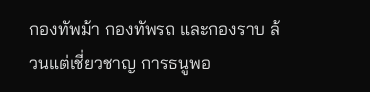กองทัพม้า กองทัพรถ และกองราบ ล้วนแต่เชี่ยวชาญ การธนูพอ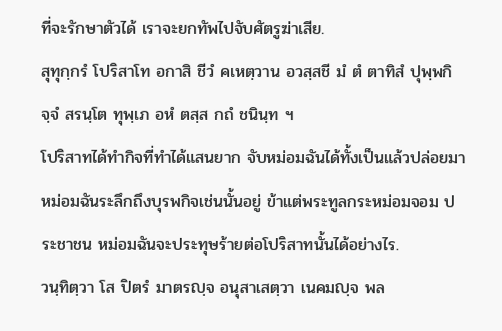ที่จะรักษาตัวได้ เราจะยกทัพไปจับศัตรูฆ่าเสีย.
สุทุกฺกรํ โปริสาโท อกาสิ ชีวํ คเหตฺวาน อวสฺสชี มํ ตํ ตาทิสํ ปุพฺพกิจฺจํ สรนฺโต ทุพฺเภ อหํ ตสฺส กถํ ชนินฺท ฯ
โปริสาทได้ทำกิจที่ทำได้แสนยาก จับหม่อมฉันได้ทั้งเป็นแล้วปล่อยมา หม่อมฉันระลึกถึงบุรพกิจเช่นนั้นอยู่ ข้าแต่พระทูลกระหม่อมจอม ประชาชน หม่อมฉันจะประทุษร้ายต่อโปริสาทนั้นได้อย่างไร.
วนฺทิตฺวา โส ปิตรํ มาตรญฺจ อนุสาเสตฺวา เนคมญฺจ พล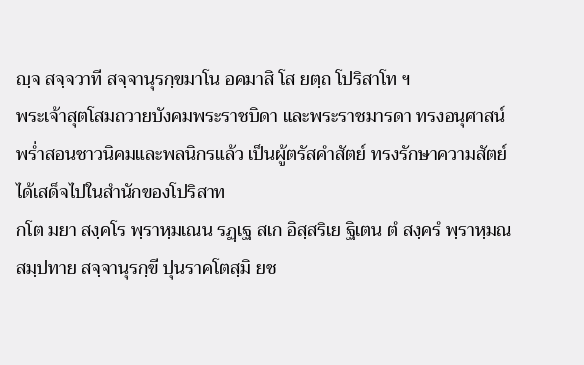ญฺจ สจฺจวาที สจฺจานุรกฺขมาโน อคมาสิ โส ยตฺถ โปริสาโท ฯ
พระเจ้าสุตโสมถวายบังคมพระราชบิดา และพระราชมารดา ทรงอนุศาสน์ พร่ำสอนชาวนิคมและพลนิกรแล้ว เป็นผู้ตรัสคำสัตย์ ทรงรักษาความสัตย์ ได้เสด็จไปในสำนักของโปริสาท
กโต มยา สงฺคโร พฺราหฺมเณน รฏฺเฐ สเก อิสฺสริเย ฐิเตน ตํ สงฺครํ พฺราหฺมณสมฺปทาย สจฺจานุรกฺขี ปุนราคโตสฺมิ ยช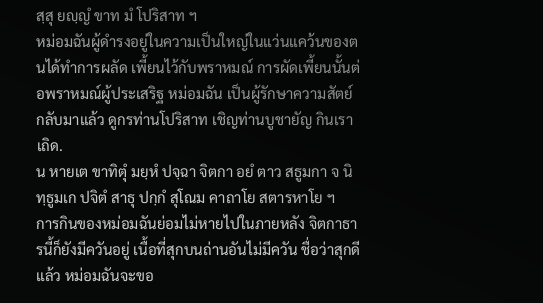สฺสุ ยญฺญํ ขาท มํ โปริสาท ฯ
หม่อมฉันผู้ดำรงอยู่ในความเป็นใหญ่ในแว่นแคว้นของตนได้ทำการผลัด เพี้ยนไว้กับพราหมณ์ การผัดเพี้ยนนั้นต่อพราหมณ์ผู้ประเสริฐ หม่อมฉัน เป็นผู้รักษาความสัตย์กลับมาแล้ว ดูกรท่านโปริสาท เชิญท่านบูชายัญ กินเราเถิด.
น หายเต ขาทิตุํ มยฺหํ ปจฺฉา จิตกา อยํ ตาว สธูมกา จ นิทฺธูมเก ปจิตํ สาธุ ปกฺกํ สุโณม คาถาโย สตารหาโย ฯ
การกินของหม่อมฉันย่อมไม่หายไปในภายหลัง จิตกาธารนี้ก็ยังมีควันอยู่ เนื้อที่สุกบนถ่านอันไม่มีควัน ชื่อว่าสุกดีแล้ว หม่อมฉันจะขอ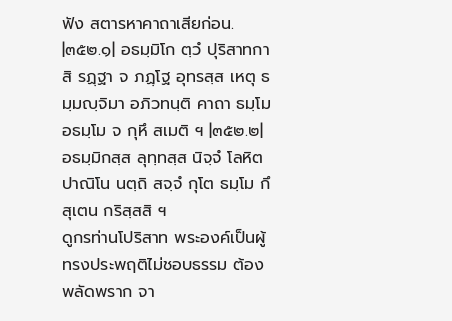ฟัง สตารหาคาถาเสียก่อน.
|๓๕๒.๑| อธมฺมิโก ตฺวํ ปุริสาทกาสิ รฏฺฐา จ ภฏฺโฐ อุทรสฺส เหตุ ธมฺมญฺจิมา อภิวทนฺติ คาถา ธมฺโม อธมฺโม จ กุหึ สเมติ ฯ |๓๕๒.๒| อธมฺมิกสฺส ลุทฺทสฺส นิจฺจํ โลหิตปาณิโน นตฺถิ สจฺจํ กุโต ธมฺโม กึ สุเตน กริสฺสสิ ฯ
ดูกรท่านโปริสาท พระองค์เป็นผู้ทรงประพฤติไม่ชอบธรรม ต้องพลัดพราก จา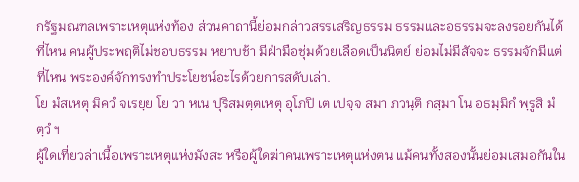กรัฐมณฑลเพราะเหตุแห่งท้อง ส่วนคาถานี้ย่อมกล่าวสรรเสริญธรรม ธรรมและอธรรมจะลงรอยกันได้ที่ไหน คนผู้ประพฤติไม่ชอบธรรม หยาบช้า มีฝ่ามือชุ่มด้วยเลือดเป็นนิตย์ ย่อมไม่มีสัจจะ ธรรมจักมีแต่ ที่ไหน พระองค์จักทรงทำประโยชน์อะไรด้วยการสดับเล่า.
โย มํสเหตุ มิควํ จเรยฺย โย วา หเน ปุริสมตฺตเหตุ อุโภปิ เต เปจฺจ สมา ภวนฺติ กสฺมา โน อธมฺมิกํ พฺรูสิ มํ ตฺวํ ฯ
ผู้ใดเที่ยวล่าเนื้อเพราะเหตุแห่งมังสะ หรือผู้ใดฆ่าคนเพราะเหตุแห่งตน แม้คนทั้งสองนั้นย่อมเสมอกันใน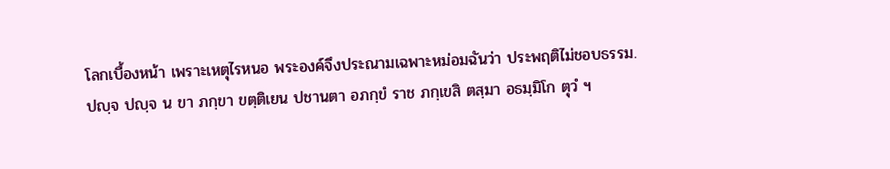โลกเบื้องหน้า เพราะเหตุไรหนอ พระองค์จึงประณามเฉพาะหม่อมฉันว่า ประพฤติไม่ชอบธรรม.
ปญฺจ ปญฺจ น ขา ภกฺขา ขตฺติเยน ปชานตา อภกฺขํ ราช ภกฺเขสิ ตสฺมา อธมฺมิโก ตุวํ ฯ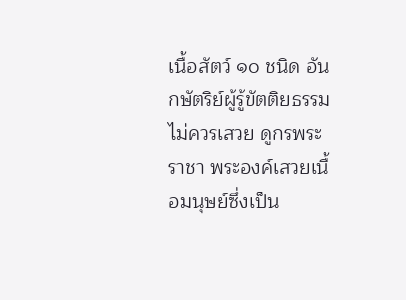เนื้อสัตว์ ๑๐ ชนิด อันกษัตริย์ผู้รู้ขัตติยธรรมไม่ควรเสวย ดูกรพระราชา พระองค์เสวยเนื้อมนุษย์ซึ่งเป็น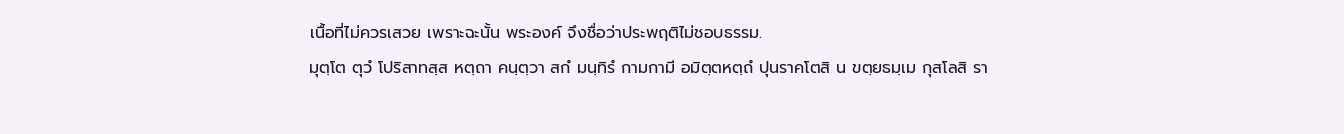เนื้อที่ไม่ควรเสวย เพราะฉะนั้น พระองค์ จึงชื่อว่าประพฤติไม่ชอบธรรม.
มุตฺโต ตุวํ โปริสาทสฺส หตฺถา คนฺตฺวา สกํ มนฺทิรํ กามกามี อมิตฺตหตฺถํ ปุนราคโตสิ น ขตฺยธมฺเม กุสโลสิ รา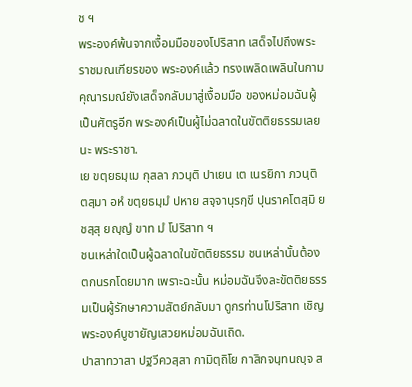ช ฯ
พระองค์พ้นจากเงื้อมมือของโปริสาท เสด็จไปถึงพระราชมณเฑียรของ พระองค์แล้ว ทรงเพลิดเพลินในกามคุณารมณ์ยังเสด็จกลับมาสู่เงื้อมมือ ของหม่อมฉันผู้เป็นศัตรูอีก พระองค์เป็นผู้ไม่ฉลาดในขัตติยธรรมเลยนะ พระราชา.
เย ขตฺยธมฺเม กุสลา ภวนฺติ ปาเยน เต เนรยิกา ภวนฺติ ตสฺมา อหํ ขตฺยธมฺมํ ปหาย สจฺจานุรกฺขี ปุนราคโตสฺมิ ยชสฺสุ ยญฺญํ ขาท มํ โปริสาท ฯ
ชนเหล่าใดเป็นผู้ฉลาดในขัตติยธรรม ชนเหล่านั้นต้องตกนรกโดยมาก เพราะฉะนั้น หม่อมฉันจึงละขัตติยธรรมเป็นผู้รักษาความสัตย์กลับมา ดูกรท่านโปริสาท เชิญพระองค์บูชายัญเสวยหม่อมฉันเถิด.
ปาสาทวาสา ปฐวีควสฺสา กามิตฺถิโย กาสิกจนฺทนญฺจ ส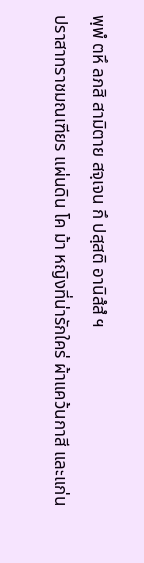พฺพํ ตหึ ลภสิ สามิตาย สจฺเจน กึ ปสฺสติ อานิสํสํ ฯ
ปราสาทราชมณเฑียร แผ่นดิน โค ม้า หญิงที่น่ารักใคร่ ผ้าแคว้นกาสี และแก่น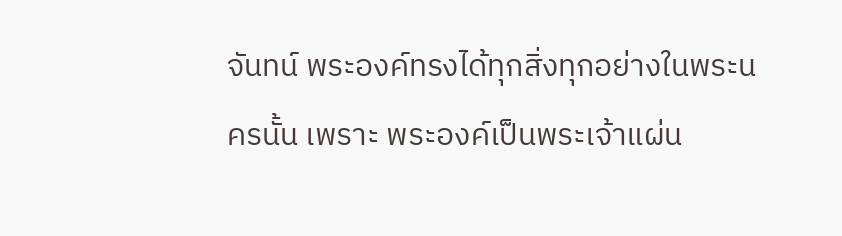จันทน์ พระองค์ทรงได้ทุกสิ่งทุกอย่างในพระนครนั้น เพราะ พระองค์เป็นพระเจ้าแผ่น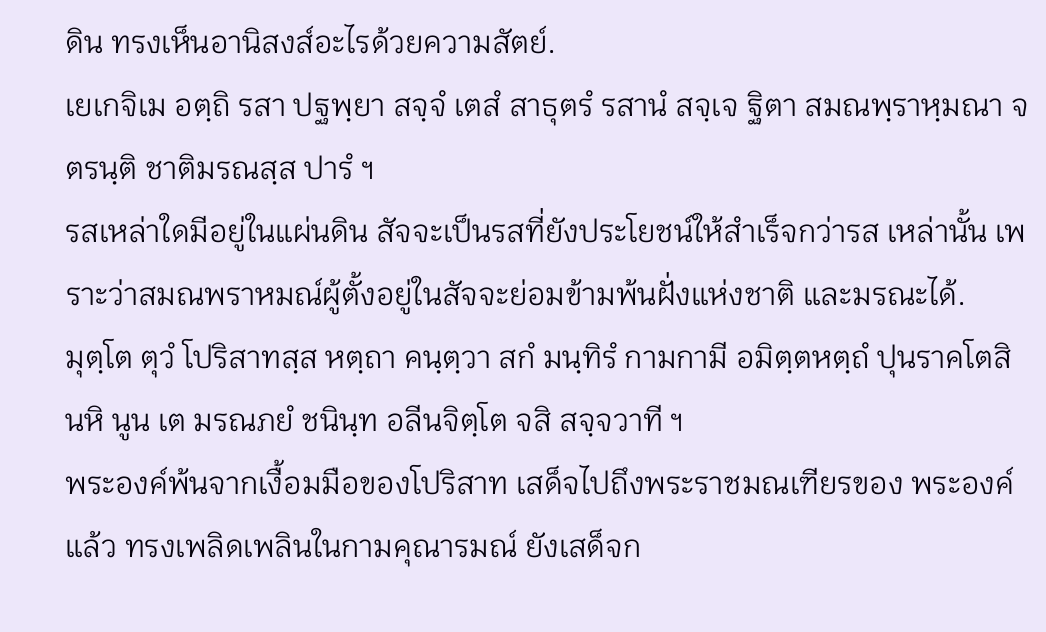ดิน ทรงเห็นอานิสงส์อะไรด้วยความสัตย์.
เยเกจิเม อตฺถิ รสา ปฐพฺยา สจฺจํ เตสํ สาธุตรํ รสานํ สจฺเจ ฐิตา สมณพฺราหฺมณา จ ตรนฺติ ชาติมรณสฺส ปารํ ฯ
รสเหล่าใดมีอยู่ในแผ่นดิน สัจจะเป็นรสที่ยังประโยชน์ให้สำเร็จกว่ารส เหล่านั้น เพราะว่าสมณพราหมณ์ผู้ตั้งอยู่ในสัจจะย่อมข้ามพ้นฝั่งแห่งชาติ และมรณะได้.
มุตฺโต ตุวํ โปริสาทสฺส หตฺถา คนฺตฺวา สกํ มนฺทิรํ กามกามี อมิตฺตหตฺถํ ปุนราคโตสิ นหิ นูน เต มรณภยํ ชนินฺท อลีนจิตฺโต จสิ สจฺจวาที ฯ
พระองค์พ้นจากเงื้อมมือของโปริสาท เสด็จไปถึงพระราชมณเฑียรของ พระองค์แล้ว ทรงเพลิดเพลินในกามคุณารมณ์ ยังเสด็จก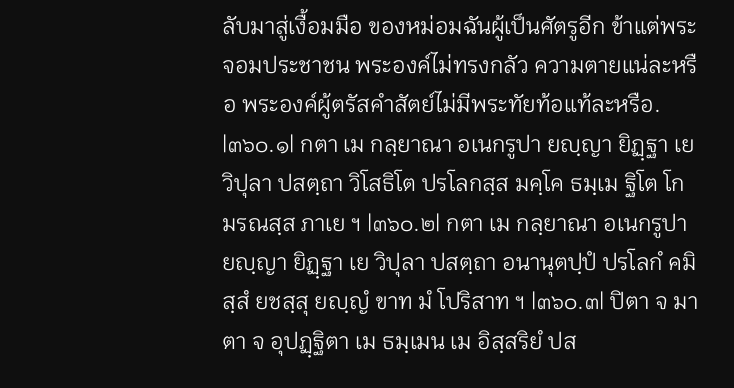ลับมาสู่เงื้อมมือ ของหม่อมฉันผู้เป็นศัตรูอีก ข้าแต่พระจอมประชาชน พระองค์ไม่ทรงกลัว ความตายแน่ละหรือ พระองค์ผู้ตรัสคำสัตย์ไม่มีพระทัยท้อแท้ละหรือ.
|๓๖๐.๑| กตา เม กลฺยาณา อเนกรูปา ยญฺญา ยิฏฺฐา เย วิปุลา ปสตฺถา วิโสธิโต ปรโลกสฺส มคฺโค ธมฺเม ฐิโต โก มรณสฺส ภาเย ฯ |๓๖๐.๒| กตา เม กลฺยาณา อเนกรูปา ยญฺญา ยิฏฺฐา เย วิปุลา ปสตฺถา อนานุตปฺปํ ปรโลกํ คมิสฺสํ ยชสฺสุ ยญฺญํ ขาท มํ โปริสาท ฯ |๓๖๐.๓| ปิตา จ มาตา จ อุปฏฺฐิตา เม ธมฺเมน เม อิสฺสริยํ ปส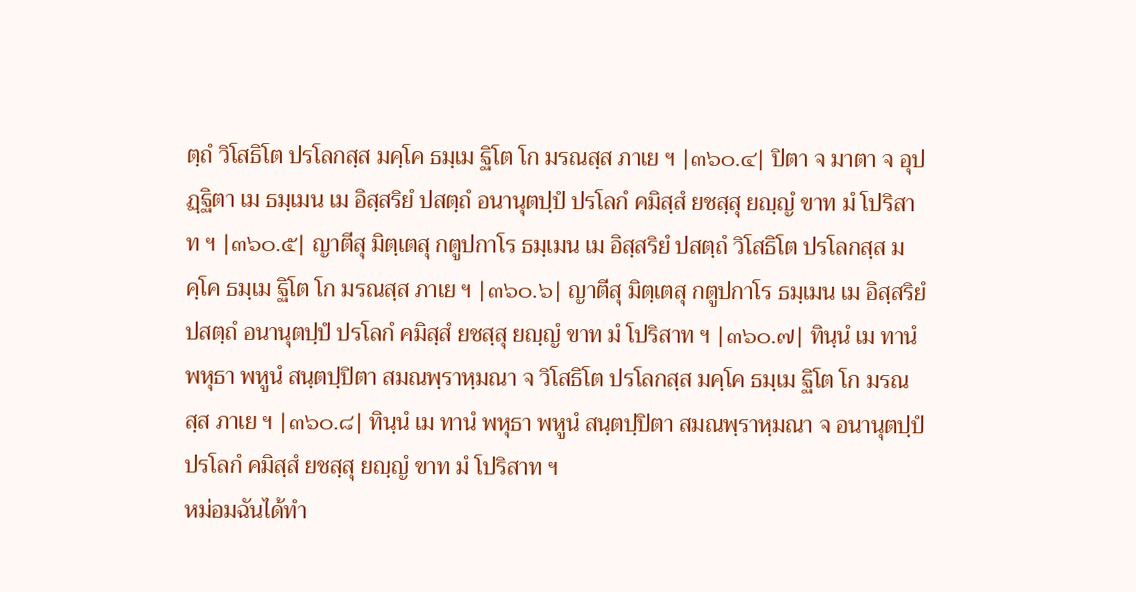ตฺถํ วิโสธิโต ปรโลกสฺส มคฺโค ธมฺเม ฐิโต โก มรณสฺส ภาเย ฯ |๓๖๐.๔| ปิตา จ มาตา จ อุปฏฺฐิตา เม ธมฺเมน เม อิสฺสริยํ ปสตฺถํ อนานุตปฺปํ ปรโลกํ คมิสฺสํ ยชสฺสุ ยญฺญํ ขาท มํ โปริสาท ฯ |๓๖๐.๕| ญาตีสุ มิตฺเตสุ กตูปกาโร ธมฺเมน เม อิสฺสริยํ ปสตฺถํ วิโสธิโต ปรโลกสฺส มคฺโค ธมฺเม ฐิโต โก มรณสฺส ภาเย ฯ |๓๖๐.๖| ญาตีสุ มิตฺเตสุ กตูปกาโร ธมฺเมน เม อิสฺสริยํ ปสตฺถํ อนานุตปฺปํ ปรโลกํ คมิสฺสํ ยชสฺสุ ยญฺญํ ขาท มํ โปริสาท ฯ |๓๖๐.๗| ทินฺนํ เม ทานํ พหุธา พหูนํ สนฺตปฺปิตา สมณพฺราหฺมณา จ วิโสธิโต ปรโลกสฺส มคฺโค ธมฺเม ฐิโต โก มรณสฺส ภาเย ฯ |๓๖๐.๘| ทินฺนํ เม ทานํ พหุธา พหูนํ สนฺตปฺปิตา สมณพฺราหฺมณา จ อนานุตปฺปํ ปรโลกํ คมิสฺสํ ยชสฺสุ ยญฺญํ ขาท มํ โปริสาท ฯ
หม่อมฉันได้ทำ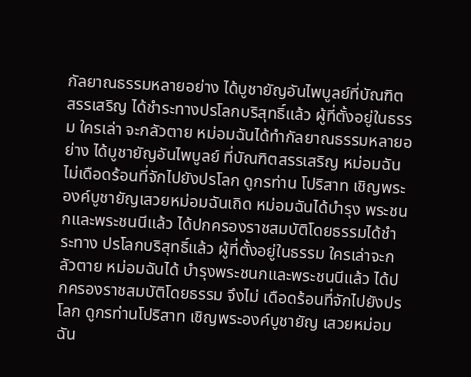กัลยาณธรรมหลายอย่าง ได้บูชายัญอันไพบูลย์ที่บัณฑิต สรรเสริญ ได้ชำระทางปรโลกบริสุทธิ์แล้ว ผู้ที่ตั้งอยู่ในธรรม ใครเล่า จะกลัวตาย หม่อมฉันได้ทำกัลยาณธรรมหลายอย่าง ได้บูชายัญอันไพบูลย์ ที่บัณฑิตสรรเสริญ หม่อมฉันไม่เดือดร้อนที่จักไปยังปรโลก ดูกรท่าน โปริสาท เชิญพระองค์บูชายัญเสวยหม่อมฉันเถิด หม่อมฉันได้บำรุง พระชนกและพระชนนีแล้ว ได้ปกครองราชสมบัติโดยธรรมได้ชำระทาง ปรโลกบริสุทธิ์แล้ว ผู้ที่ตั้งอยู่ในธรรม ใครเล่าจะกลัวตาย หม่อมฉันได้ บำรุงพระชนกและพระชนนีแล้ว ได้ปกครองราชสมบัติโดยธรรม จึงไม่ เดือดร้อนที่จักไปยังปรโลก ดูกรท่านโปริสาท เชิญพระองค์บูชายัญ เสวยหม่อมฉัน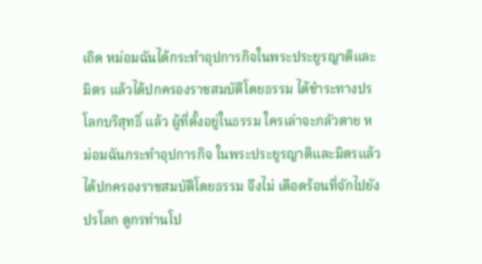เถิด หม่อมฉันได้กระทำอุปการกิจในพระประยูรญาติและ มิตร แล้วได้ปกครองราชสมบัติโดยธรรม ได้ชำระทางปรโลกบริสุทธิ์ แล้ว ผู้ที่ตั้งอยู่ในธรรม ใครเล่าจะกลัวตาย หม่อมฉันกระทำอุปการกิจ ในพระประยูรญาติและมิตรแล้ว ได้ปกครองราชสมบัติโดยธรรม จึงไม่ เดือดร้อนที่จักไปยังปรโลก ดูกรท่านโป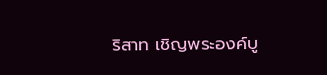ริสาท เชิญพระองค์บู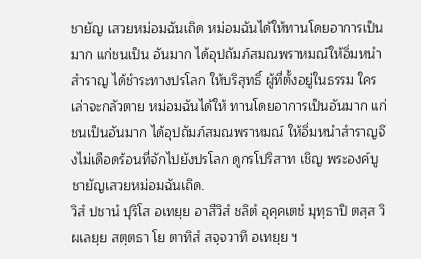ชายัญ เสวยหม่อมฉันเถิด หม่อมฉันได้ให้ทานโดยอาการเป็นมาก แก่ชนเป็น อันมาก ได้อุปถัมภ์สมณพราหมณ์ให้อิ่มหนำสำราญ ได้ชำระทางปรโลก ให้บริสุทธิ์ ผู้ที่ตั้งอยู่ในธรรม ใครเล่าจะกลัวตาย หม่อมฉันได้ให้ ทานโดยอาการเป็นอันมาก แก่ชนเป็นอันมาก ได้อุปถัมภ์สมณพราหมณ์ ให้อิ่มหนำสำราญจึงไม่เดือดร้อนที่จักไปยังปรโลก ดูกรโปริสาท เชิญ พระองค์บูชายัญเสวยหม่อมฉันเถิด.
วิสํ ปชานํ ปุริโส อเทยฺย อาสีวิสํ ชลิตํ อุคฺคเตชํ มุทฺธาปิ ตสฺส วิผเลยฺย สตฺตธา โย ตาทิสํ สจฺจวาทึ อเทยฺย ฯ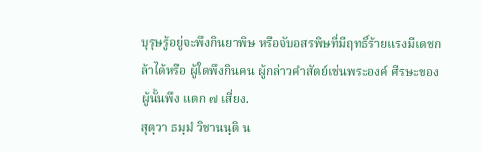บุรุษรู้อยู่จะพึงกินยาพิษ หรือจับอสรพิษที่มีฤทธิ์ร้ายแรงมีเดชกล้าได้หรือ ผู้ใดพึงกินคน ผู้กล่าวคำสัตย์เช่นพระองค์ ศีรษะของผู้นั้นพึง แตก ๗ เสี่ยง.
สุตฺวา ธมฺมํ วิชานนฺติ น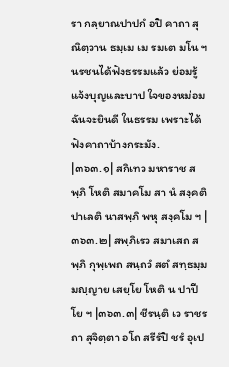รา กลฺยาณปาปกํ อปิ คาถา สุณิตฺวาน ธมฺเม เม รมเต มโน ฯ
นรชนได้ฟังธรรมแล้ว ย่อมรู้แจ้งบุญและบาป ใจของหม่อมฉันจะยินดี ในธรรม เพราะได้ฟังคาถาบ้างกระมัง.
|๓๖๓.๑| สกิเทว มหาราช สพฺภิ โหติ สมาคโม สา นํ สงฺคติ ปาเลติ นาสพฺภิ พหุ สงฺคโม ฯ |๓๖๓.๒| สพฺภิเรว สมาเสถ สพฺภิ กุพฺเพถ สนฺถวํ สตํ สทฺธมฺมมญฺญาย เสยฺโย โหติ น ปาปีโย ฯ |๓๖๓.๓| ชีรนฺติ เว ราชรถา สุจิตฺตา อโถ สรีรํปิ ชรํ อุเป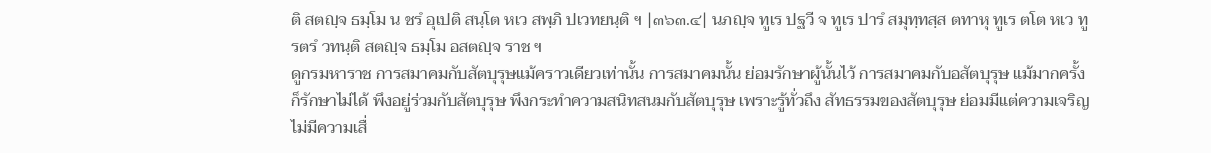ติ สตญฺจ ธมฺโม น ชรํ อุเปติ สนฺโต หเว สพฺภิ ปเวทยนฺติ ฯ |๓๖๓.๔| นภญฺจ ทูเร ปฐวี จ ทูเร ปารํ สมุทฺทสฺส ตทาหุ ทูเร ตโต หเว ทูรตรํ วทนฺติ สตญฺจ ธมฺโม อสตญฺจ ราช ฯ
ดูกรมหาราช การสมาคมกับสัตบุรุษแม้คราวเดียวเท่านั้น การสมาคมนั้น ย่อมรักษาผู้นั้นไว้ การสมาคมกับอสัตบุรุษ แม้มากครั้ง ก็รักษาไม่ได้ พึงอยู่ร่วมกับสัตบุรุษ พึงกระทำความสนิทสนมกับสัตบุรุษ เพราะรู้ทั่วถึง สัทธรรมของสัตบุรุษ ย่อมมีแต่ความเจริญ ไม่มีความเสื่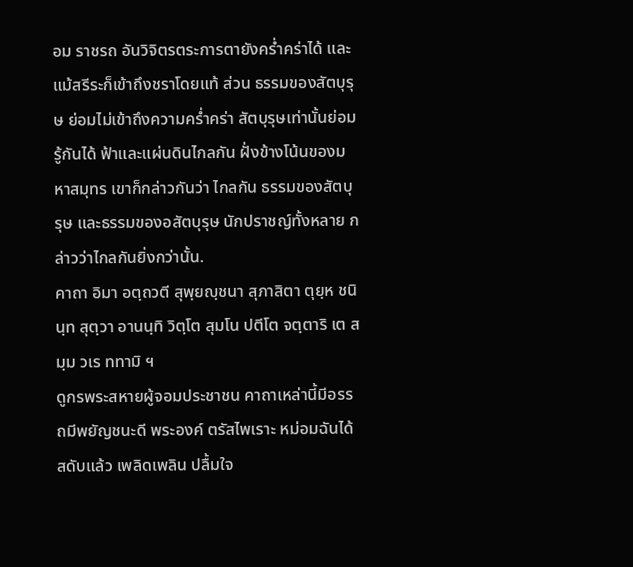อม ราชรถ อันวิจิตรตระการตายังคร่ำคร่าได้ และแม้สรีระก็เข้าถึงชราโดยแท้ ส่วน ธรรมของสัตบุรุษ ย่อมไม่เข้าถึงความคร่ำคร่า สัตบุรุษเท่านั้นย่อมรู้กันได้ ฟ้าและแผ่นดินไกลกัน ฝั่งข้างโน้นของมหาสมุทร เขาก็กล่าวกันว่า ไกลกัน ธรรมของสัตบุรุษ และธรรมของอสัตบุรุษ นักปราชญ์ทั้งหลาย กล่าวว่าไกลกันยิ่งกว่านั้น.
คาถา อิมา อตฺถวตี สุพฺยญฺชนา สุภาสิตา ตุยฺห ชนินฺท สุตฺวา อานนฺทิ วิตฺโต สุมโน ปตีโต จตฺตาริ เต สมฺม วเร ททามิ ฯ
ดูกรพระสหายผู้จอมประชาชน คาถาเหล่านี้มีอรรถมีพยัญชนะดี พระองค์ ตรัสไพเราะ หม่อมฉันได้สดับแล้ว เพลิดเพลิน ปลื้มใจ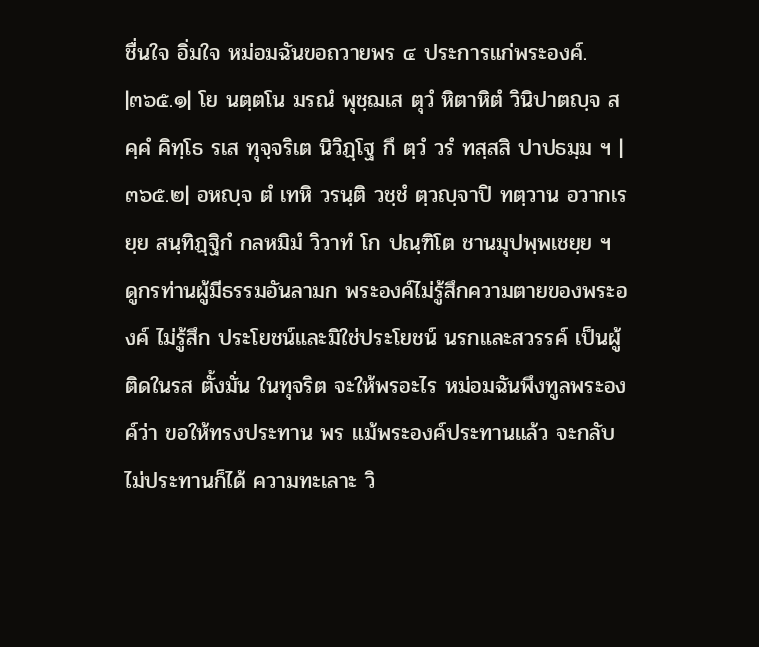ชื่นใจ อิ่มใจ หม่อมฉันขอถวายพร ๔ ประการแก่พระองค์.
|๓๖๕.๑| โย นตฺตโน มรณํ พุชฺฌเส ตุวํ หิตาหิตํ วินิปาตญฺจ สคฺคํ คิทฺโธ รเส ทุจฺจริเต นิวิฏฺโฐ กึ ตฺวํ วรํ ทสฺสสิ ปาปธมฺม ฯ |๓๖๕.๒| อหญฺจ ตํ เทหิ วรนฺติ วชฺชํ ตฺวญฺจาปิ ทตฺวาน อวากเรยฺย สนฺทิฏฺฐิกํ กลหมิมํ วิวาทํ โก ปณฺฑิโต ชานมุปพฺพเชยฺย ฯ
ดูกรท่านผู้มีธรรมอันลามก พระองค์ไม่รู้สึกความตายของพระองค์ ไม่รู้สึก ประโยชน์และมิใช่ประโยชน์ นรกและสวรรค์ เป็นผู้ติดในรส ตั้งมั่น ในทุจริต จะให้พรอะไร หม่อมฉันพึงทูลพระองค์ว่า ขอให้ทรงประทาน พร แม้พระองค์ประทานแล้ว จะกลับไม่ประทานก็ได้ ความทะเลาะ วิ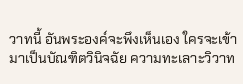วาทนี้ อันพระองค์จะพึงเห็นเอง ใครจะเข้ามาเป็นบัณฑิตวินิจฉัย ความทะเลาะวิวาท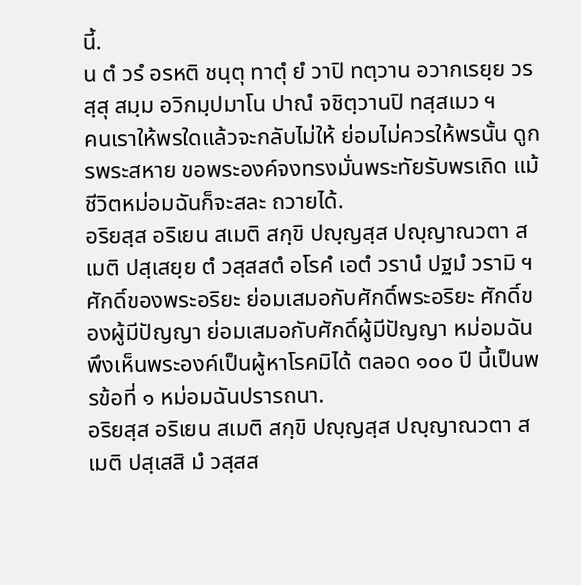นี้.
น ตํ วรํ อรหติ ชนฺตุ ทาตุํ ยํ วาปิ ทตฺวาน อวากเรยฺย วรสฺสุ สมฺม อวิกมฺปมาโน ปาณํ จชิตฺวานปิ ทสฺสเมว ฯ
คนเราให้พรใดแล้วจะกลับไม่ให้ ย่อมไม่ควรให้พรนั้น ดูกรพระสหาย ขอพระองค์จงทรงมั่นพระทัยรับพรเถิด แม้ชีวิตหม่อมฉันก็จะสละ ถวายได้.
อริยสฺส อริเยน สเมติ สกฺขิ ปญฺญสฺส ปญฺญาณวตา สเมติ ปสฺเสยฺย ตํ วสฺสสตํ อโรคํ เอตํ วรานํ ปฐมํ วรามิ ฯ
ศักดิ์ของพระอริยะ ย่อมเสมอกับศักดิ์พระอริยะ ศักดิ์ของผู้มีปัญญา ย่อมเสมอกับศักดิ์ผู้มีปัญญา หม่อมฉันพึงเห็นพระองค์เป็นผู้หาโรคมิได้ ตลอด ๑๐๐ ปี นี้เป็นพรข้อที่ ๑ หม่อมฉันปรารถนา.
อริยสฺส อริเยน สเมติ สกฺขิ ปญฺญสฺส ปญฺญาณวตา สเมติ ปสฺเสสิ มํ วสฺสส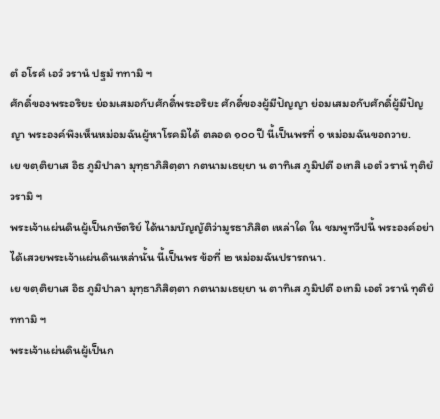ตํ อโรคํ เอวํ วรานํ ปฐมํ ททามิ ฯ
ศักดิ์ของพระอริยะ ย่อมเสมอกับศักดิ์พระอริยะ ศักดิ์ของผู้มีปัญญา ย่อมเสมอกับศักดิ์ผู้มีปัญญา พระองค์พึงเห็นหม่อมฉันผู้หาโรคมิได้ ตลอด ๑๐๐ ปี นี้เป็นพรที่ ๑ หม่อมฉันขอถวาย.
เย ขตฺติยาเส อิธ ภูมิปาลา มุทฺธาภิสิตฺตา กตนามเธยฺยา น ตาทิเส ภูมิปตี อเทสิ เอตํ วรานํ ทุติยํ วรามิ ฯ
พระเจ้าแผ่นดินผู้เป็นกษัตริย์ ได้นามบัญญัติว่ามูรธาภิสิต เหล่าใด ใน ชมพูทวีปนี้ พระองค์อย่าได้เสวยพระเจ้าแผ่นดินเหล่านั้น นี้เป็นพร ข้อที่ ๒ หม่อมฉันปรารถนา.
เย ขตฺติยาเส อิธ ภูมิปาลา มุทฺธาภิสิตฺตา กตนามเธยฺยา น ตาทิเส ภูมิปตี อเทมิ เอตํ วรานํ ทุติยํ ททามิ ฯ
พระเจ้าแผ่นดินผู้เป็นก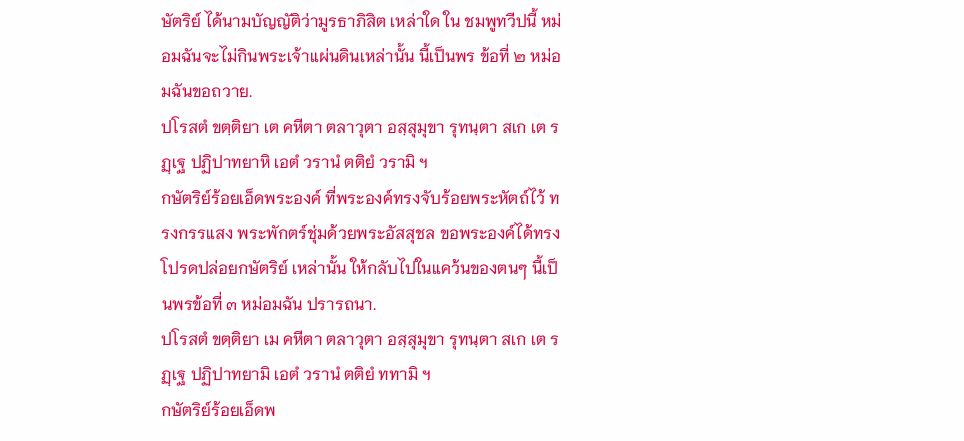ษัตริย์ ได้นามบัญญัติว่ามูรธาภิสิต เหล่าใด ใน ชมพูทวีปนี้ หม่อมฉันจะไม่กินพระเจ้าแผ่นดินเหล่านั้น นี้เป็นพร ข้อที่ ๒ หม่อมฉันขอถวาย.
ปโรสตํ ขตฺติยา เต คหีตา ตลาวุตา อสฺสุมุขา รุทนฺตา สเก เต รฏฺเฐ ปฏิปาทยาหิ เอตํ วรานํ ตติยํ วรามิ ฯ
กษัตริย์ร้อยเอ็ดพระองค์ ที่พระองค์ทรงจับร้อยพระหัตถ์ไว้ ทรงกรรแสง พระพักตร์ชุ่มด้วยพระอัสสุชล ขอพระองค์ได้ทรงโปรดปล่อยกษัตริย์ เหล่านั้น ให้กลับไปในแคว้นของตนๆ นี้เป็นพรข้อที่ ๓ หม่อมฉัน ปรารถนา.
ปโรสตํ ขตฺติยา เม คหีตา ตลาวุตา อสฺสุมุขา รุทนฺตา สเก เต รฏฺเฐ ปฏิปาทยามิ เอตํ วรานํ ตติยํ ททามิ ฯ
กษัตริย์ร้อยเอ็ดพ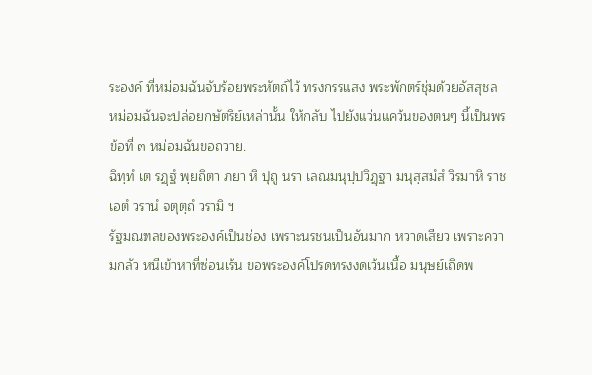ระองค์ ที่หม่อมฉันจับร้อยพระหัตถ์ไว้ ทรงกรรแสง พระพักตร์ชุ่มด้วยอัสสุชล หม่อมฉันจะปล่อยกษัตริย์เหล่านั้น ให้กลับ ไปยังแว่นแคว้นของตนๆ นี้เป็นพรข้อที่ ๓ หม่อมฉันขอถวาย.
ฉิทฺทํ เต รฏฺฐํ พฺยถิตา ภยา หิ ปุถู นรา เลณมนุปฺปวิฏฺฐา มนุสฺสมํสํ วิรมาหิ ราช เอตํ วรานํ จตุตฺถํ วรามิ ฯ
รัฐมณฑลของพระองค์เป็นช่อง เพราะนรชนเป็นอันมาก หวาดเสียว เพราะความกลัว หนีเข้าหาที่ซ่อนเร้น ขอพระองค์โปรดทรงงดเว้นเนื้อ มนุษย์เถิดพ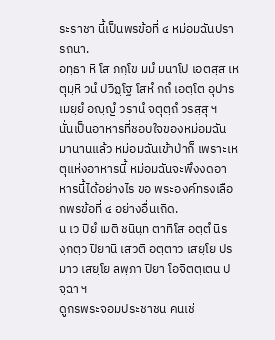ระราชา นี้เป็นพรข้อที่ ๔ หม่อมฉันปรารถนา.
อทฺธา หิ โส ภกฺโข มมํ มนาโป เอตสฺส เหตุมฺหิ วนํ ปวิฏฺโฐ โสหํ กถํ เอตฺโต อุปารเมยฺยํ อญฺญํ วรานํ จตุตฺถํ วรสฺสุ ฯ
นั่นเป็นอาหารที่ชอบใจของหม่อมฉันมานานแล้ว หม่อมฉันเข้าป่าก็ เพราะเหตุแห่งอาหารนี้ หม่อมฉันจะพึงงดอาหารนี้ได้อย่างไร ขอ พระองค์ทรงเลือกพรข้อที่ ๔ อย่างอื่นเถิด.
น เว ปิยํ เมติ ชนินฺท ตาทิโส อตฺตํ นิรงฺกตฺว ปิยานิ เสวติ อตฺตาว เสยฺโย ปรมาว เสยฺโย ลพฺภา ปิยา โอจิตตฺเตน ปจฺฉา ฯ
ดูกรพระจอมประชาชน คนเช่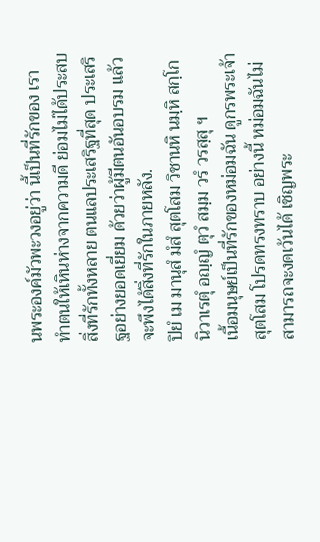นพระองค์มัวพะวงอยู่ว่า นี้เป็นที่รักของ เรา ทำตนให้เหินห่างจากความดี ย่อมไม่ได้ประสบสิ่งที่รักทั้งหลาย ตนแลประเสริฐที่สุด ประเสริฐอย่างยอดเยี่ยม ด้วยว่าผู้มีตนอันอบรม แล้วจะพึงได้สิ่งที่รักในภายหลัง.
ปิยํ เม มานุสํ มํสํ สุตโสม วิชานหิ นมฺหิ สกฺโก นิวาเรตุํ อญฺญํ ตุวํ สมฺม วรํ วรสฺสุ ฯ
เนื้อมนุษย์เป็นที่รักของหม่อมฉัน ดูกรพระเจ้าสุตโสม โปรดทรงทราบ อย่างนี้ หม่อมฉันไม่สามารถจะงดเว้นได้ เชิญพระ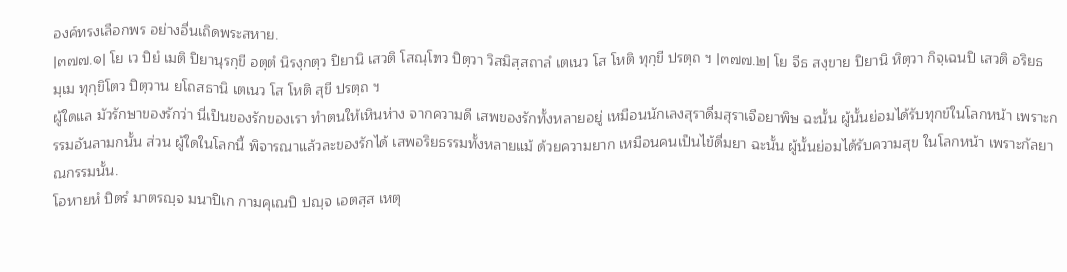องค์ทรงเลือกพร อย่างอื่นเถิดพระสหาย.
|๓๗๗.๑| โย เว ปิยํ เมติ ปิยานุรกฺขี อตฺตํ นิรงฺกตฺว ปิยานิ เสวติ โสณฺโฑว ปิตฺวา วิสมิสฺสถาลํ เตเนว โส โหติ ทุกฺขี ปรตฺถ ฯ |๓๗๗.๒| โย จีธ สงฺขาย ปิยานิ หิตฺวา กิจฺเฉนปิ เสวติ อริยธมฺเม ทุกฺขิโตว ปิตฺวาน ยโถสธานิ เตเนว โส โหติ สุขี ปรตฺถ ฯ
ผู้ใดแล มัวรักษาของรักว่า นี่เป็นของรักของเรา ทำตนให้เหินห่าง จากความดี เสพของรักทั้งหลายอยู่ เหมือนนักเลงสุราดื่มสุราเจือยาพิษ ฉะนั้น ผู้นั้นย่อมได้รับทุกข์ในโลกหน้า เพราะกรรมอันลามกนั้น ส่วน ผู้ใดในโลกนี้ พิจารณาแล้วละของรักได้ เสพอริยธรรมทั้งหลายแม้ ด้วยความยาก เหมือนคนเป็นไข้ดื่มยา ฉะนั้น ผู้นั้นย่อมได้รับความสุข ในโลกหน้า เพราะกัลยาณกรรมนั้น.
โอหายหํ ปิตรํ มาตรญฺจ มนาปิเก กามคุเณปิ ปญฺจ เอตสฺส เหตุ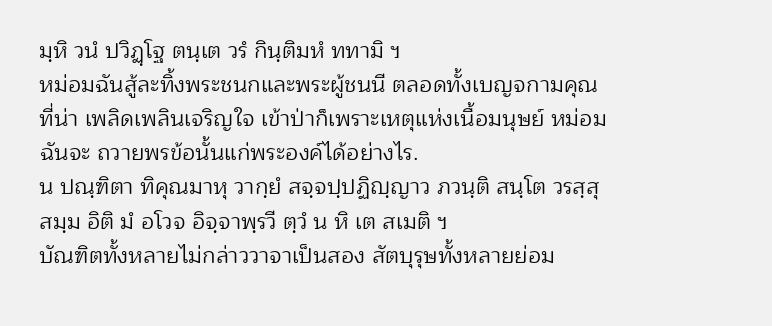มฺหิ วนํ ปวิฏฺโฐ ตนฺเต วรํ กินฺติมหํ ททามิ ฯ
หม่อมฉันสู้ละทิ้งพระชนกและพระผู้ชนนี ตลอดทั้งเบญจกามคุณที่น่า เพลิดเพลินเจริญใจ เข้าป่าก็เพราะเหตุแห่งเนื้อมนุษย์ หม่อมฉันจะ ถวายพรข้อนั้นแก่พระองค์ได้อย่างไร.
น ปณฺฑิตา ทิคุณมาหุ วากฺยํ สจฺจปฺปฏิญฺญาว ภวนฺติ สนฺโต วรสฺสุ สมฺม อิติ มํ อโวจ อิจฺจาพฺรวี ตฺวํ น หิ เต สเมติ ฯ
บัณฑิตทั้งหลายไม่กล่าววาจาเป็นสอง สัตบุรุษทั้งหลายย่อม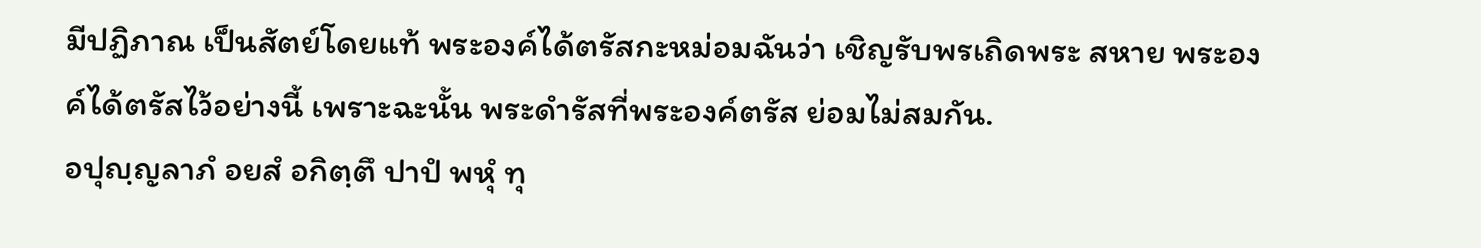มีปฏิภาณ เป็นสัตย์โดยแท้ พระองค์ได้ตรัสกะหม่อมฉันว่า เชิญรับพรเถิดพระ สหาย พระองค์ได้ตรัสไว้อย่างนี้ เพราะฉะนั้น พระดำรัสที่พระองค์ตรัส ย่อมไม่สมกัน.
อปุญฺญลาภํ อยสํ อกิตฺตึ ปาปํ พหุํ ทุ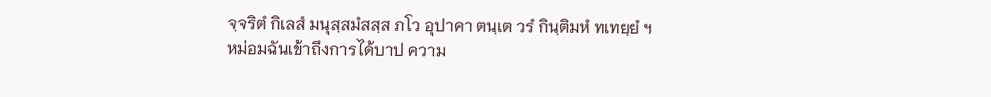จฺจริตํ กิเลสํ มนุสฺสมํสสฺส ภโว อุปาคา ตนฺเต วรํ กินฺติมหํ ทเทยฺยํ ฯ
หม่อมฉันเข้าถึงการได้บาป ความ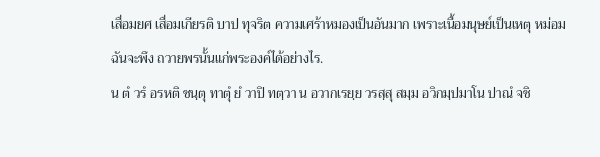เสื่อมยศ เสื่อมเกียรติ บาป ทุจริต ความเศร้าหมองเป็นอันมาก เพราะเนื้อมนุษย์เป็นเหตุ หม่อมฉันจะพึง ถวายพรนั้นแก่พระองค์ได้อย่างไร.
น ตํ วรํ อรหติ ชนฺตุ ทาตุํ ยํ วาปิ ทตฺวา น อวากเรยฺย วรสฺสุ สมฺม อวิกมฺปมาโน ปาณํ จชิ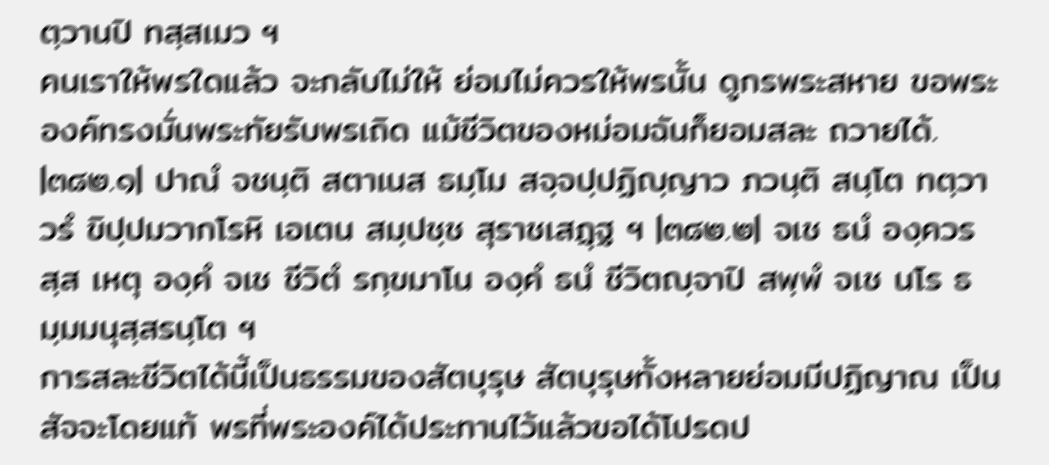ตฺวานปิ ทสฺสเมว ฯ
คนเราให้พรใดแล้ว จะกลับไม่ให้ ย่อมไม่ควรให้พรนั้น ดูกรพระสหาย ขอพระองค์ทรงมั่นพระทัยรับพรเถิด แม้ชีวิตของหม่อมฉันก็ยอมสละ ถวายได้.
|๓๘๒.๑| ปาณํ จชนฺติ สตาเนส ธมฺโม สจฺจปฺปฏิญฺญาว ภวนฺติ สนฺโต ทตฺวา วรํ ขิปฺปมวากโรหิ เอเตน สมฺปชฺช สุราชเสฏฺฐ ฯ |๓๘๒.๒| จเช ธนํ องฺควรสฺส เหตุ องฺคํ จเช ชีวิตํ รกฺขมาโน องฺคํ ธนํ ชีวิตญฺจาปิ สพฺพํ จเช นโร ธมฺมมนุสฺสรนฺโต ฯ
การสละชีวิตได้นี้เป็นธรรมของสัตบุรุษ สัตบุรุษทั้งหลายย่อมมีปฏิญาณ เป็นสัจจะโดยแท้ พรที่พระองค์ได้ประทานไว้แล้วขอได้โปรดป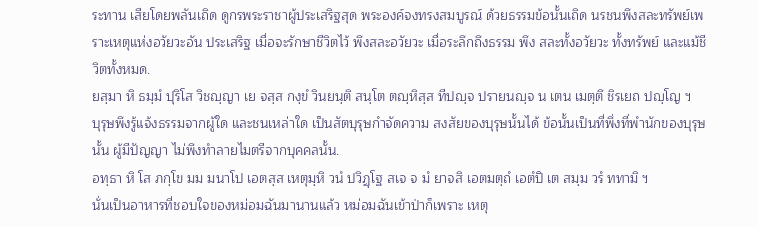ระทาน เสียโดยพลันเถิด ดูกรพระราชาผู้ประเสริฐสุด พระองค์จงทรงสมบูรณ์ ด้วยธรรมข้อนั้นเถิด นรชนพึงสละทรัพย์เพราะเหตุแห่งอวัยวะอัน ประเสริฐ เมื่อจะรักษาชีวิตไว้ พึงสละอวัยวะ เมื่อระลึกถึงธรรม พึง สละทั้งอวัยวะ ทั้งทรัพย์ และแม้ชีวิตทั้งหมด.
ยสฺมา หิ ธมฺมํ ปุริโส วิชญฺญา เย จสฺส กงฺขํ วินยนฺติ สนฺโต ตญฺหิสฺส ทีปญฺจ ปรายนญฺจ น เตน เมตฺตึ ชิรเยถ ปญฺโญ ฯ
บุรุษพึงรู้แจ้งธรรมจากผู้ใด และชนเหล่าใด เป็นสัตบุรุษกำจัดความ สงสัยของบุรุษนั้นได้ ข้อนั้นเป็นที่พึ่งที่พำนักของบุรุษนั้น ผู้มีปัญญา ไม่พึงทำลายไมตรีจากบุคคลนั้น.
อทฺธา หิ โส ภกฺโข มม มนาโป เอตสฺส เหตุมฺหิ วนํ ปวิฏฺโฐ สเจ จ มํ ยาจสิ เอตมตฺถํ เอตํปิ เต สมฺม วรํ ททามิ ฯ
นั่นเป็นอาหารที่ชอบใจของหม่อมฉันมานานแล้ว หม่อมฉันเข้าป่าก็เพราะ เหตุ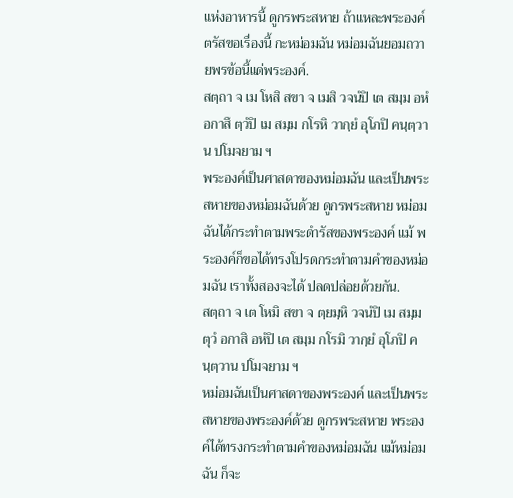แห่งอาหารนี้ ดูกรพระสหาย ถ้าแหละพระองค์ตรัสขอเรื่องนี้ กะหม่อมฉัน หม่อมฉันยอมถวายพรข้อนี้แด่พระองค์.
สตฺถา จ เม โหสิ สขา จ เมสิ วจนํปิ เต สมฺม อหํ อกาสึ ตฺวํปิ เม สมฺม กโรหิ วากฺยํ อุโภปิ คนฺตฺวาน ปโมจยาม ฯ
พระองค์เป็นศาสดาของหม่อมฉัน และเป็นพระสหายของหม่อมฉันด้วย ดูกรพระสหาย หม่อมฉันได้กระทำตามพระดำรัสของพระองค์ แม้ พระองค์ก็ขอได้ทรงโปรดกระทำตามคำของหม่อมฉัน เราทั้งสองจะได้ ปลดปล่อยด้วยกัน.
สตฺถา จ เต โหมิ สขา จ ตฺยมฺหิ วจนํปิ เม สมฺม ตุวํ อกาสิ อหํปิ เต สมฺม กโรมิ วากฺยํ อุโภปิ คนฺตฺวาน ปโมจยาม ฯ
หม่อมฉันเป็นศาสดาของพระองค์ และเป็นพระสหายของพระองค์ด้วย ดูกรพระสหาย พระองค์ได้ทรงกระทำตามคำของหม่อมฉัน แม้หม่อมฉัน ก็จะ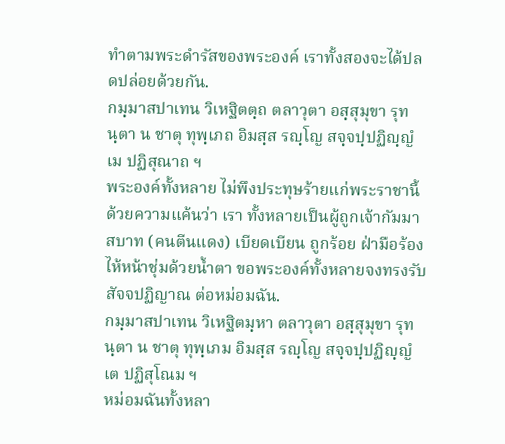ทำตามพระดำรัสของพระองค์ เราทั้งสองจะได้ปลดปล่อยด้วยกัน.
กมฺมาสปาเทน วิเหฐิตตฺถ ตลาวุตา อสฺสุมุขา รุทนฺตา น ชาตุ ทุพฺเภถ อิมสฺส รญฺโญ สจฺจปฺปฏิญฺญํ เม ปฏิสุณาถ ฯ
พระองค์ทั้งหลาย ไม่พึงประทุษร้ายแก่พระราชานี้ด้วยความแค้นว่า เรา ทั้งหลายเป็นผู้ถูกเจ้ากัมมาสบาท (คนตีนแดง) เบียดเบียน ถูกร้อย ฝ่ามือร้องไห้หน้าชุ่มด้วยน้ำตา ขอพระองค์ทั้งหลายจงทรงรับสัจจปฏิญาณ ต่อหม่อมฉัน.
กมฺมาสปาเทน วิเหฐิตมฺหา ตลาวุตา อสฺสุมุขา รุทนฺตา น ชาตุ ทุพฺเภม อิมสฺส รญฺโญ สจฺจปฺปฏิญฺญํ เต ปฏิสุโณม ฯ
หม่อมฉันทั้งหลา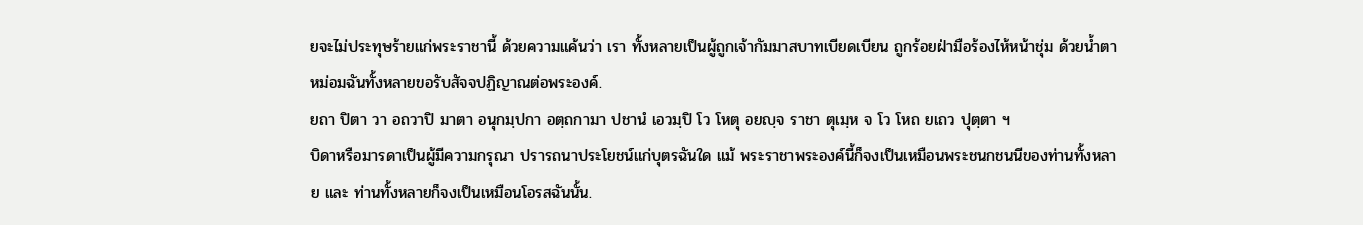ยจะไม่ประทุษร้ายแก่พระราชานี้ ด้วยความแค้นว่า เรา ทั้งหลายเป็นผู้ถูกเจ้ากัมมาสบาทเบียดเบียน ถูกร้อยฝ่ามือร้องไห้หน้าชุ่ม ด้วยน้ำตา หม่อมฉันทั้งหลายขอรับสัจจปฏิญาณต่อพระองค์.
ยถา ปิตา วา อถวาปิ มาตา อนุกมฺปกา อตฺถกามา ปชานํ เอวมฺปิ โว โหตุ อยญฺจ ราชา ตุเมฺห จ โว โหถ ยเถว ปุตฺตา ฯ
บิดาหรือมารดาเป็นผู้มีความกรุณา ปรารถนาประโยชน์แก่บุตรฉันใด แม้ พระราชาพระองค์นี้ก็จงเป็นเหมือนพระชนกชนนีของท่านทั้งหลาย และ ท่านทั้งหลายก็จงเป็นเหมือนโอรสฉันนั้น.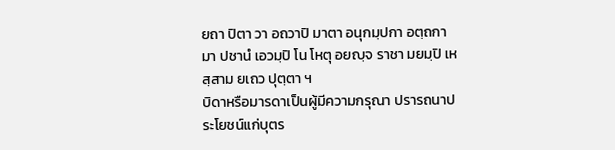ยถา ปิตา วา อถวาปิ มาตา อนุกมฺปกา อตฺถกามา ปชานํ เอวมฺปิ โน โหตุ อยญฺจ ราชา มยมฺปิ เหสฺสาม ยเถว ปุตฺตา ฯ
บิดาหรือมารดาเป็นผู้มีความกรุณา ปรารถนาประโยชน์แก่บุตร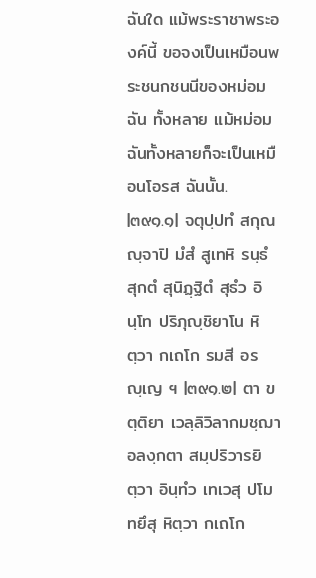ฉันใด แม้พระราชาพระองค์นี้ ขอจงเป็นเหมือนพระชนกชนนีของหม่อมฉัน ทั้งหลาย แม้หม่อมฉันทั้งหลายก็จะเป็นเหมือนโอรส ฉันนั้น.
|๓๙๑.๑| จตุปฺปทํ สกุณญฺจาปิ มํสํ สูเทหิ รนฺธํ สุกตํ สุนิฏฺฐิตํ สุธํว อินฺโท ปริภุญฺชิยาโน หิตฺวา กเถโก รมสี อรญฺเญ ฯ |๓๙๑.๒| ตา ขตฺติยา เวลฺลิวิลากมชฺฌา อลงฺกตา สมฺปริวารยิตฺวา อินฺทํว เทเวสุ ปโมทยึสุ หิตฺวา กเถโก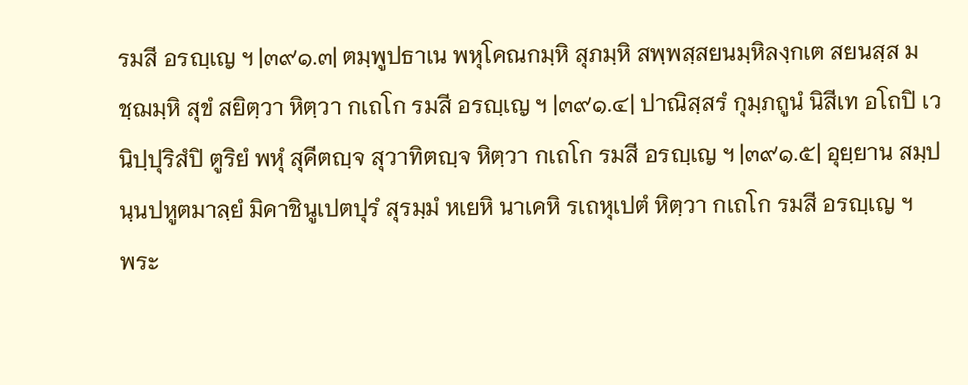รมสี อรญฺเญ ฯ |๓๙๑.๓| ตมฺพูปธาเน พหุโคณกมฺหิ สุภมฺหิ สพฺพสฺสยนมฺหิลงฺกเต สยนสฺส มชฺฌมฺหิ สุขํ สยิตฺวา หิตฺวา กเถโก รมสี อรญฺเญ ฯ |๓๙๑.๔| ปาณิสฺสรํ กุมฺภถูนํ นิสีเท อโถปิ เว นิปฺปุริสํปิ ตูริยํ พหุํ สุคีตญฺจ สุวาทิตญฺจ หิตฺวา กเถโก รมสี อรญฺเญ ฯ |๓๙๑.๕| อุยฺยาน สมฺปนฺนปหูตมาลฺยํ มิคาชินูเปตปุรํ สุรมฺมํ หเยหิ นาเคหิ รเถหุเปตํ หิตฺวา กเถโก รมสี อรญฺเญ ฯ
พระ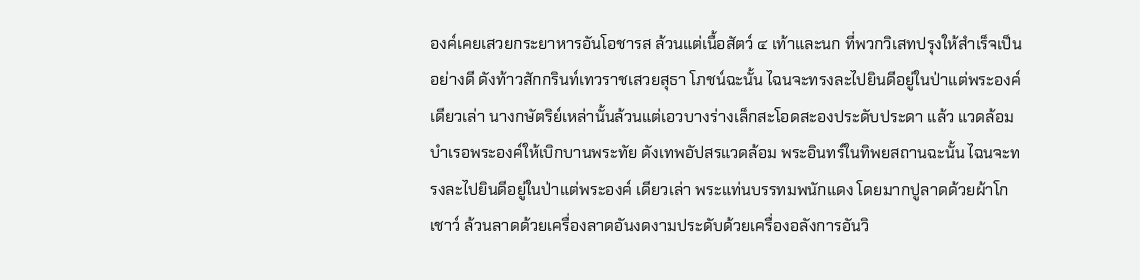องค์เคยเสวยกระยาหารอันโอชารส ล้วนแต่เนื้อสัตว์ ๔ เท้าและนก ที่พวกวิเสทปรุงให้สำเร็จเป็นอย่างดี ดังท้าวสักกรินท์เทวราชเสวยสุธา โภชน์ฉะนั้น ไฉนจะทรงละไปยินดีอยู่ในป่าแต่พระองค์เดียวเล่า นางกษัตริย์เหล่านั้นล้วนแต่เอวบางร่างเล็กสะโอดสะองประดับประดา แล้ว แวดล้อมบำเรอพระองค์ให้เบิกบานพระทัย ดังเทพอัปสรแวดล้อม พระอินทร์ในทิพยสถานฉะนั้น ไฉนจะทรงละไปยินดีอยู่ในป่าแต่พระองค์ เดียวเล่า พระแท่นบรรทมพนักแดง โดยมากปูลาดด้วยผ้าโกเชาว์ ล้วนลาดด้วยเครื่องลาดอันงดงามประดับด้วยเครื่องอลังการอันวิ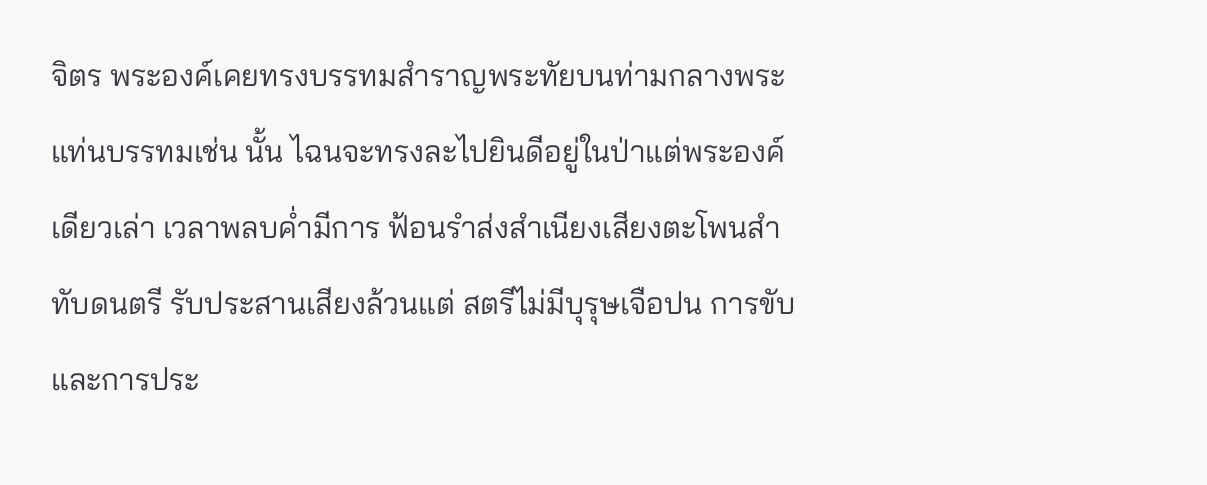จิตร พระองค์เคยทรงบรรทมสำราญพระทัยบนท่ามกลางพระแท่นบรรทมเช่น นั้น ไฉนจะทรงละไปยินดีอยู่ในป่าแต่พระองค์เดียวเล่า เวลาพลบค่ำมีการ ฟ้อนรำส่งสำเนียงเสียงตะโพนสำทับดนตรี รับประสานเสียงล้วนแต่ สตรีไม่มีบุรุษเจือปน การขับและการประ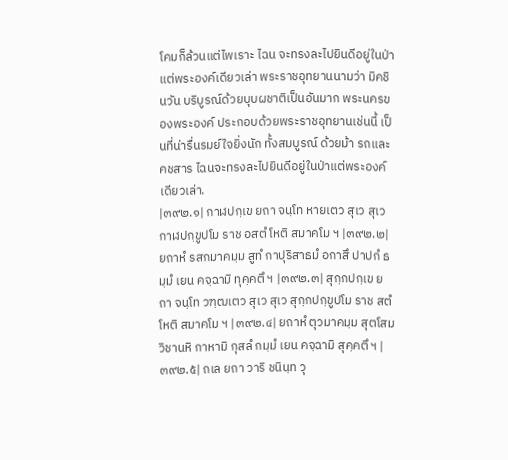โคมก็ล้วนแต่ไพเราะ ไฉน จะทรงละไปยินดีอยู่ในป่าแต่พระองค์เดียวเล่า พระราชอุทยานนามว่า มิคชินวัน บริบูรณ์ด้วยบุบผชาติเป็นอันมาก พระนครของพระองค์ ประกอบด้วยพระราชอุทยานเช่นนี้ เป็นที่น่ารื่นรมย์ใจยิ่งนัก ทั้งสมบูรณ์ ด้วยม้า รถและคชสาร ไฉนจะทรงละไปยินดีอยู่ในป่าแต่พระองค์ เดียวเล่า.
|๓๙๒.๑| กาฬปกฺเข ยถา จนฺโท หายเตว สุเว สุเว กาฬปกฺขูปโม ราช อสตํ โหติ สมาคโม ฯ |๓๙๒.๒| ยถาหํ รสกมาคมฺม สูทํ กาปุริสาธมํ อกาสึ ปาปกํ ธมฺมํ เยน คจฺฉามิ ทุคฺคตึ ฯ |๓๙๒.๓| สุกฺกปกฺเข ยถา จนฺโท วฑฺฒเตว สุเว สุเว สุกฺกปกฺขูปโม ราช สตํ โหติ สมาคโม ฯ |๓๙๒.๔| ยถาหํ ตุวมาคมฺม สุตโสม วิชานหิ กาหามิ กุสลํ กมฺมํ เยน คจฺฉามิ สุคฺคตึ ฯ |๓๙๒.๕| ถเล ยถา วาริ ชนินฺท วุ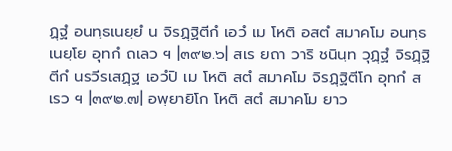ฏฺฐํ อนทฺธเนยฺยํ น จิรฏฺฐิตีกํ เอวํ เม โหติ อสตํ สมาคโม อนทฺธเนยฺโย อุทกํ ถเลว ฯ |๓๙๒.๖| สเร ยถา วาริ ชนินฺท วุฏฺฐํ จิรฏฺฐิตีกํ นรวีรเสฏฺฐ เอวํปิ เม โหติ สตํ สมาคโม จิรฏฺฐิตีโก อุทกํ สเรว ฯ |๓๙๒.๗| อพฺยายิโก โหติ สตํ สมาคโม ยาว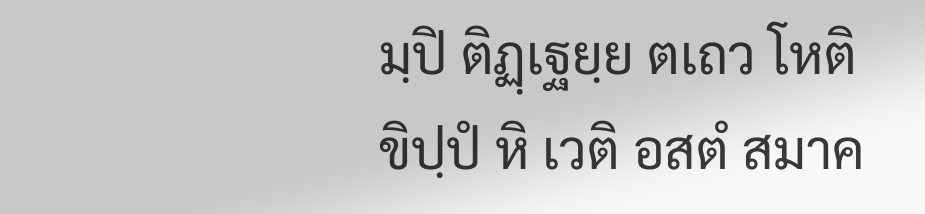มฺปิ ติฏฺเฐยฺย ตเถว โหติ ขิปฺปํ หิ เวติ อสตํ สมาค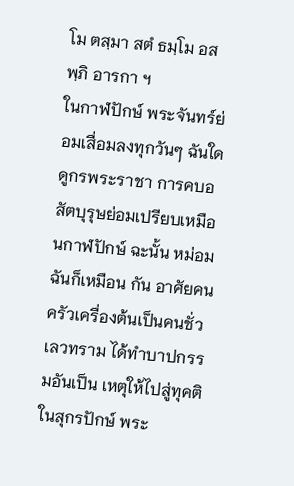โม ตสฺมา สตํ ธมฺโม อสพฺภิ อารกา ฯ
ในกาฬปักษ์ พระจันทร์ย่อมเสื่อมลงทุกวันๆ ฉันใด ดูกรพระราชา การคบอสัตบุรุษย่อมเปรียบเหมือนกาฬปักษ์ ฉะนั้น หม่อมฉันก็เหมือน กัน อาศัยคนครัวเครื่องต้นเป็นคนชั่วเลวทราม ได้ทำบาปกรรมอันเป็น เหตุให้ไปสู่ทุคติ ในสุกรปักษ์ พระ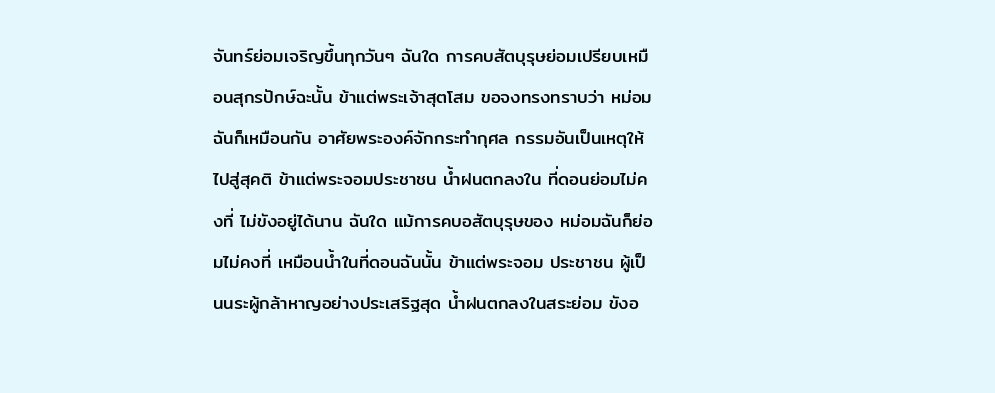จันทร์ย่อมเจริญขึ้นทุกวันๆ ฉันใด การคบสัตบุรุษย่อมเปรียบเหมือนสุกรปักษ์ฉะนั้น ข้าแต่พระเจ้าสุตโสม ขอจงทรงทราบว่า หม่อมฉันก็เหมือนกัน อาศัยพระองค์จักกระทำกุศล กรรมอันเป็นเหตุให้ไปสู่สุคติ ข้าแต่พระจอมประชาชน น้ำฝนตกลงใน ที่ดอนย่อมไม่คงที่ ไม่ขังอยู่ได้นาน ฉันใด แม้การคบอสัตบุรุษของ หม่อมฉันก็ย่อมไม่คงที่ เหมือนน้ำในที่ดอนฉันนั้น ข้าแต่พระจอม ประชาชน ผู้เป็นนระผู้กล้าหาญอย่างประเสริฐสุด น้ำฝนตกลงในสระย่อม ขังอ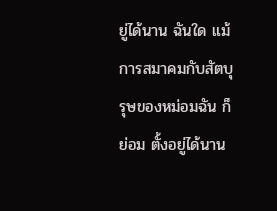ยู่ได้นาน ฉันใด แม้การสมาคมกับสัตบุรุษของหม่อมฉัน ก็ย่อม ตั้งอยู่ได้นาน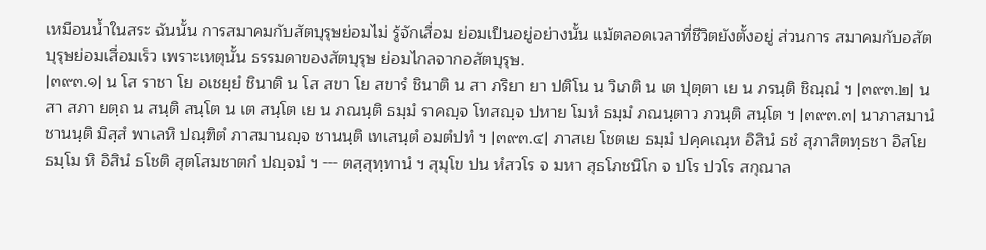เหมือนน้ำในสระ ฉันนั้น การสมาคมกับสัตบุรุษย่อมไม่ รู้จักเสื่อม ย่อมเป็นอยู่อย่างนั้น แม้ตลอดเวลาที่ชีวิตยังตั้งอยู่ ส่วนการ สมาคมกับอสัตบุรุษย่อมเสื่อมเร็ว เพราะเหตุนั้น ธรรมดาของสัตบุรุษ ย่อมไกลจากอสัตบุรุษ.
|๓๙๓.๑| น โส ราชา โย อเชยฺยํ ชินาติ น โส สขา โย สขารํ ชินาติ น สา ภริยา ยา ปติโน น วิเภติ น เต ปุตฺตา เย น ภรนฺติ ชิณฺณํ ฯ |๓๙๓.๒| น สา สภา ยตฺถ น สนฺติ สนฺโต น เต สนฺโต เย น ภณนฺติ ธมฺมํ ราคญฺจ โทสญฺจ ปหาย โมหํ ธมฺมํ ภณนฺตาว ภวนฺติ สนฺโต ฯ |๓๙๓.๓| นาภาสมานํ ชานนฺติ มิสฺสํ พาเลหิ ปณฺฑิตํ ภาสมานญฺจ ชานนฺติ เทเสนฺตํ อมตํปทํ ฯ |๓๙๓.๔| ภาสเย โชตเย ธมฺมํ ปคฺคเณฺห อิสินํ ธชํ สุภาสิตทฺธชา อิสโย ธมฺโม หิ อิสินํ ธโชติ สุตโสมชาตกํ ปญฺจมํ ฯ --- ตสฺสุทฺทานํ ฯ สุมุโข ปน หํสวโร จ มหา สุธโภชนิโก จ ปโร ปวโร สกุณาล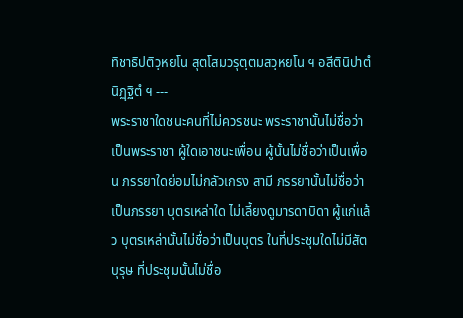ทิชาธิปติวฺหยโน สุตโสมวรุตฺตมสวฺหยโน ฯ อสีตินิปาตํ นิฏฺฐิตํ ฯ ---
พระราชาใดชนะคนที่ไม่ควรชนะ พระราชานั้นไม่ชื่อว่าเป็นพระราชา ผู้ใดเอาชนะเพื่อน ผู้นั้นไม่ชื่อว่าเป็นเพื่อน ภรรยาใดย่อมไม่กลัวเกรง สามี ภรรยานั้นไม่ชื่อว่าเป็นภรรยา บุตรเหล่าใด ไม่เลี้ยงดูมารดาบิดา ผู้แก่แล้ว บุตรเหล่านั้นไม่ชื่อว่าเป็นบุตร ในที่ประชุมใดไม่มีสัตบุรุษ ที่ประชุมนั้นไม่ชื่อ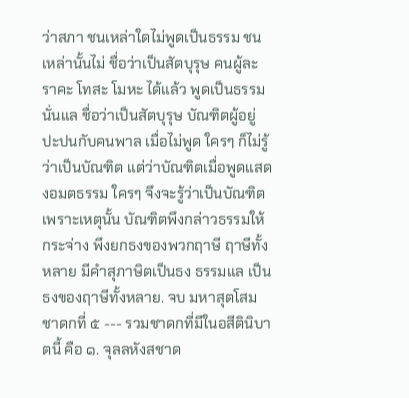ว่าสภา ชนเหล่าใดไม่พูดเป็นธรรม ชนเหล่านั้นไม่ ชื่อว่าเป็นสัตบุรุษ คนผู้ละราคะ โทสะ โมหะ ได้แล้ว พูดเป็นธรรม นั่นแล ชื่อว่าเป็นสัตบุรุษ บัณฑิตผู้อยู่ปะปนกับคนพาล เมื่อไม่พูด ใครๆ ก็ไม่รู้ว่าเป็นบัณฑิต แต่ว่าบัณฑิตเมื่อพูดแสดงอมตธรรม ใครๆ จึงจะรู้ว่าเป็นบัณฑิต เพราะเหตุนั้น บัณฑิตพึงกล่าวธรรมให้กระจ่าง พึงยกธงของพวกฤาษี ฤาษีทั้งหลาย มีคำสุภาษิตเป็นธง ธรรมแล เป็นธงของฤาษีทั้งหลาย. จบ มหาสุตโสมชาดกที่ ๕ --- รวมชาดกที่มีในอสีตินิบาตนี้ คือ ๑. จุลลหังสชาด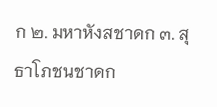ก ๒. มหาหังสชาดก ๓. สุธาโภชนชาดก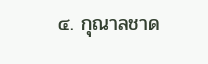๔. กุณาลชาด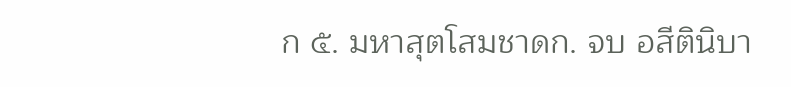ก ๕. มหาสุตโสมชาดก. จบ อสีตินิบา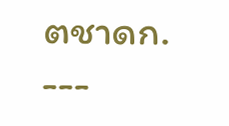ตชาดก. ---